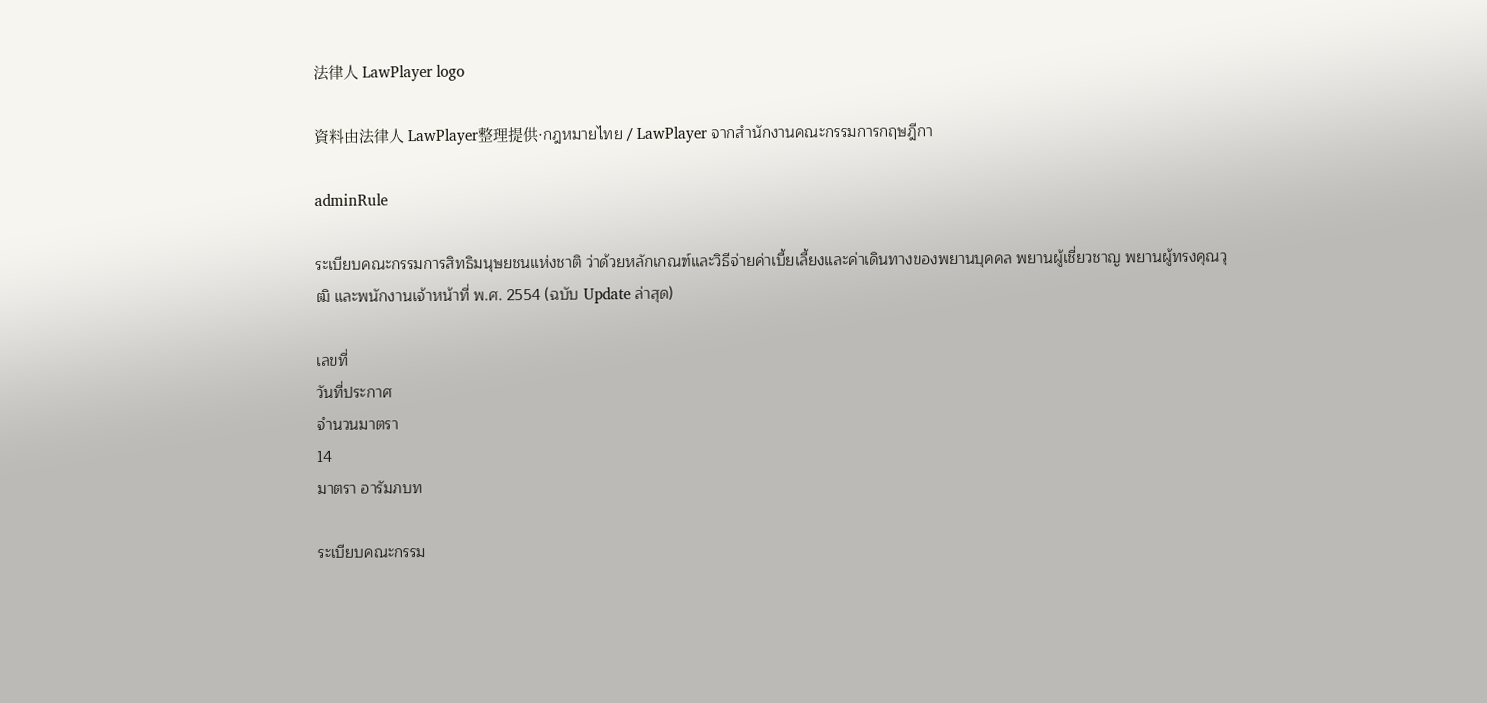法律人 LawPlayer logo

資料由法律人 LawPlayer整理提供·กฎหมายไทย / LawPlayer จากสำนักงานคณะกรรมการกฤษฎีกา

adminRule

ระเบียบคณะกรรมการสิทธิมนุษยชนแห่งชาติ ว่าด้วยหลักเกณฑ์และวิธีจ่ายค่าเบี้ยเลี้ยงและค่าเดินทางของพยานบุคคล พยานผู้เชี่ยวชาญ พยานผู้ทรงคุณวุฒิ และพนักงานเจ้าหน้าที่ พ.ศ. 2554 (ฉบับ Update ล่าสุด)

เลขที่
วันที่ประกาศ
จำนวนมาตรา
14
มาตรา อารัมภบท

ระเบียบคณะกรรม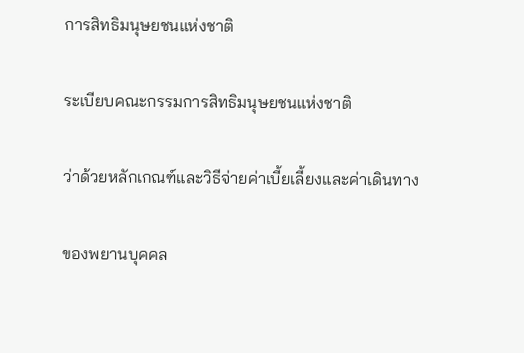การสิทธิมนุษยชนแห่งชาติ

ระเบียบคณะกรรมการสิทธิมนุษยชนแห่งชาติ

ว่าด้วยหลักเกณฑ์และวิธีจ่ายค่าเบี้ยเลี้ยงและค่าเดินทาง

ของพยานบุคคล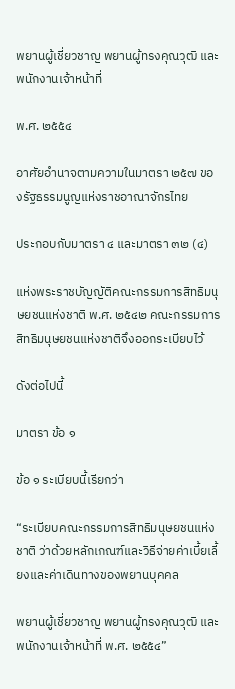พยานผู้เชี่ยวชาญ พยานผู้ทรงคุณวุฒิ และพนักงานเจ้าหน้าที่

พ.ศ. ๒๕๕๔

อาศัยอำนาจตามความในมาตรา ๒๕๗ ของรัฐธรรมนูญแห่งราชอาณาจักรไทย

ประกอบกับมาตรา ๔ และมาตรา ๓๒ (๔)

แห่งพระราชบัญญัติคณะกรรมการสิทธิมนุษยชนแห่งชาติ พ.ศ. ๒๕๔๒ คณะกรรมการสิทธิมนุษยชนแห่งชาติจึงออกระเบียบไว้

ดังต่อไปนี้

มาตรา ข้อ ๑

ข้อ ๑ ระเบียบนี้เรียกว่า

“ระเบียบคณะกรรมการสิทธิมนุษยชนแห่งชาติ ว่าด้วยหลักเกณฑ์และวิธีจ่ายค่าเบี้ยเลี้ยงและค่าเดินทางของพยานบุคคล

พยานผู้เชี่ยวชาญ พยานผู้ทรงคุณวุฒิ และพนักงานเจ้าหน้าที่ พ.ศ. ๒๕๕๔”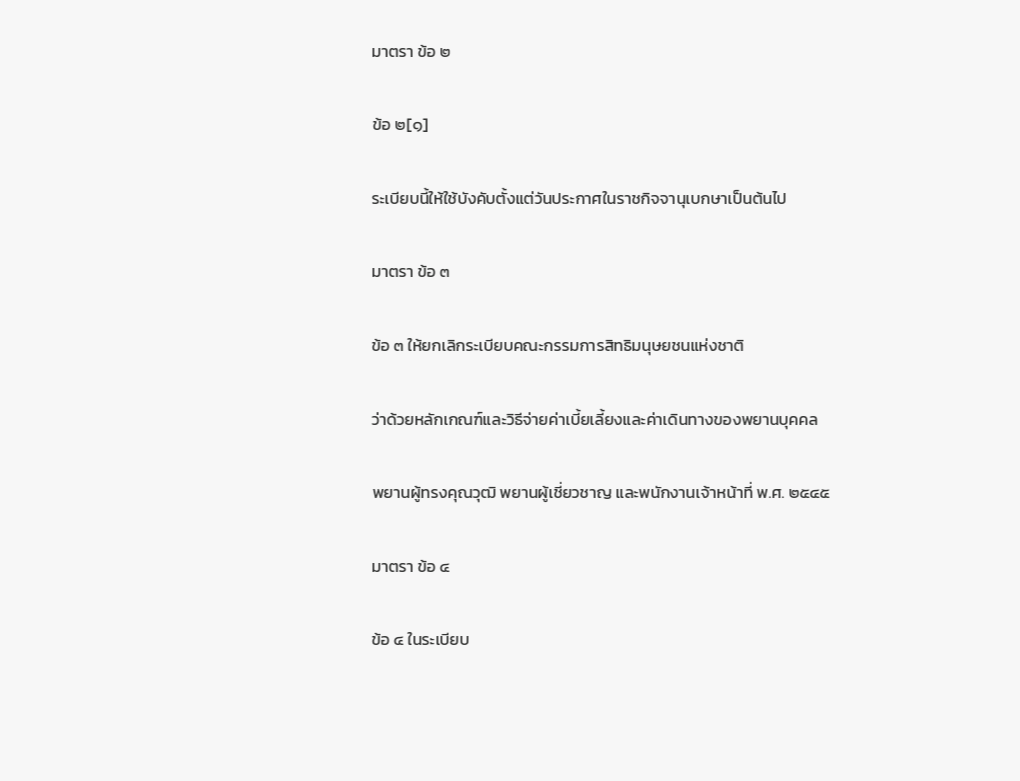มาตรา ข้อ ๒

ข้อ ๒[๑]

ระเบียบนี้ให้ใช้บังคับตั้งแต่วันประกาศในราชกิจจานุเบกษาเป็นต้นไป

มาตรา ข้อ ๓

ข้อ ๓ ให้ยกเลิกระเบียบคณะกรรมการสิทธิมนุษยชนแห่งชาติ

ว่าด้วยหลักเกณฑ์และวิธีจ่ายค่าเบี้ยเลี้ยงและค่าเดินทางของพยานบุคคล

พยานผู้ทรงคุณวุฒิ พยานผู้เชี่ยวชาญ และพนักงานเจ้าหน้าที่ พ.ศ. ๒๕๔๕

มาตรา ข้อ ๔

ข้อ ๔ ในระเบียบ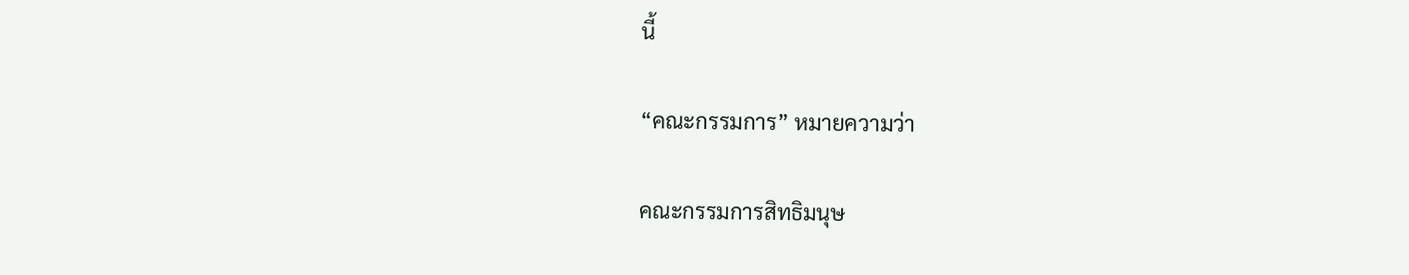นี้

“คณะกรรมการ” หมายความว่า

คณะกรรมการสิทธิมนุษ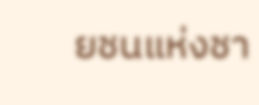ยชนแห่งชา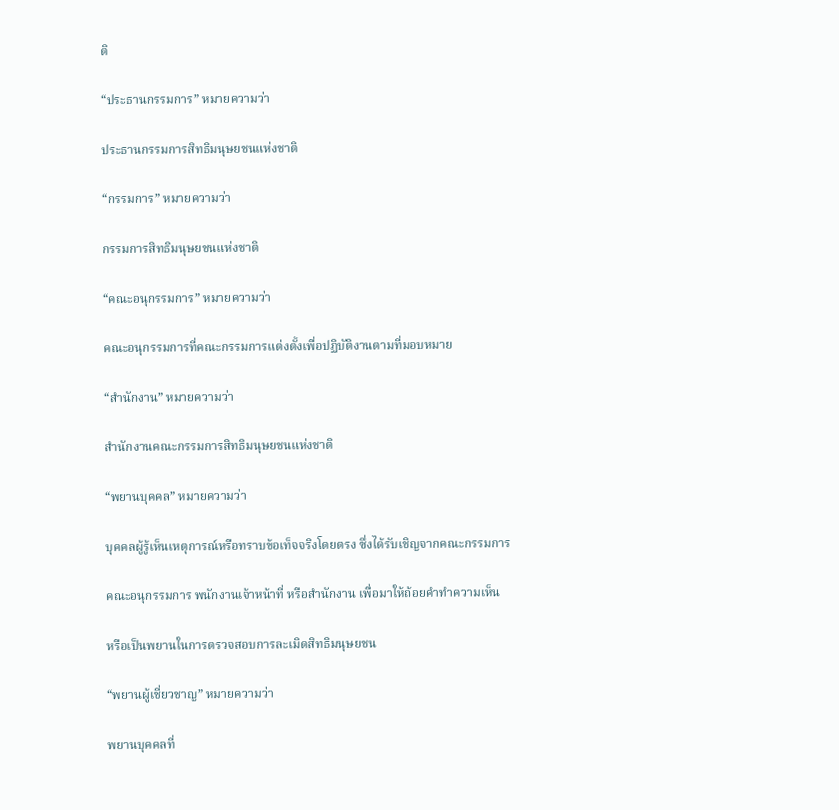ติ

“ประธานกรรมการ” หมายความว่า

ประธานกรรมการสิทธิมนุษยชนแห่งชาติ

“กรรมการ” หมายความว่า

กรรมการสิทธิมนุษยชนแห่งชาติ

“คณะอนุกรรมการ” หมายความว่า

คณะอนุกรรมการที่คณะกรรมการแต่งตั้งเพื่อปฏิบัติงานตามที่มอบหมาย

“สำนักงาน” หมายความว่า

สำนักงานคณะกรรมการสิทธิมนุษยชนแห่งชาติ

“พยานบุคคล” หมายความว่า

บุคคลผู้รู้เห็นเหตุการณ์หรือทราบข้อเท็จจริงโดยตรง ซึ่งได้รับเชิญจากคณะกรรมการ

คณะอนุกรรมการ พนักงานเจ้าหน้าที่ หรือสำนักงาน เพื่อมาให้ถ้อยคำทำความเห็น

หรือเป็นพยานในการตรวจสอบการละเมิดสิทธิมนุษยชน

“พยานผู้เชี่ยวชาญ” หมายความว่า

พยานบุคคลที่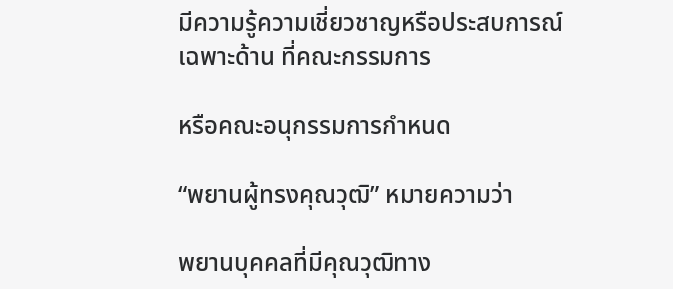มีความรู้ความเชี่ยวชาญหรือประสบการณ์เฉพาะด้าน ที่คณะกรรมการ

หรือคณะอนุกรรมการกำหนด

“พยานผู้ทรงคุณวุฒิ” หมายความว่า

พยานบุคคลที่มีคุณวุฒิทาง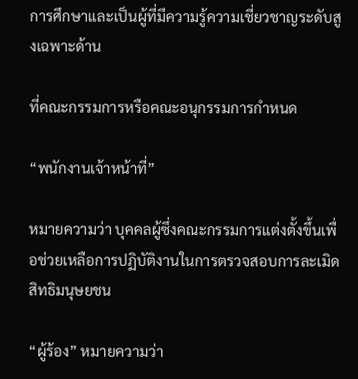การศึกษาและเป็นผู้ที่มีความรู้ความเชี่ยวชาญระดับสูงเฉพาะด้าน

ที่คณะกรรมการหรือคณะอนุกรรมการกำหนด

“พนักงานเจ้าหน้าที่”

หมายความว่า บุคคลผู้ซึ่งคณะกรรมการแต่งตั้งขึ้นเพื่อช่วยเหลือการปฏิบัติงานในการตรวจสอบการละเมิดสิทธิมนุษยชน

“ผู้ร้อง” หมายความว่า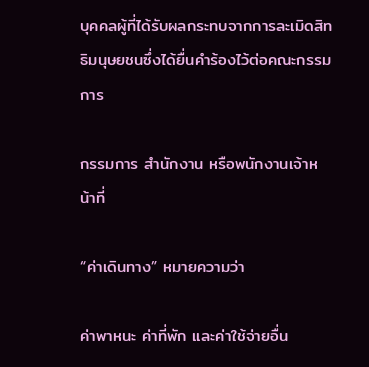บุคคลผู้ที่ได้รับผลกระทบจากการละเมิดสิทธิมนุษยชนซึ่งได้ยื่นคำร้องไว้ต่อคณะกรรมการ

กรรมการ สำนักงาน หรือพนักงานเจ้าหน้าที่

“ค่าเดินทาง” หมายความว่า

ค่าพาหนะ ค่าที่พัก และค่าใช้จ่ายอื่น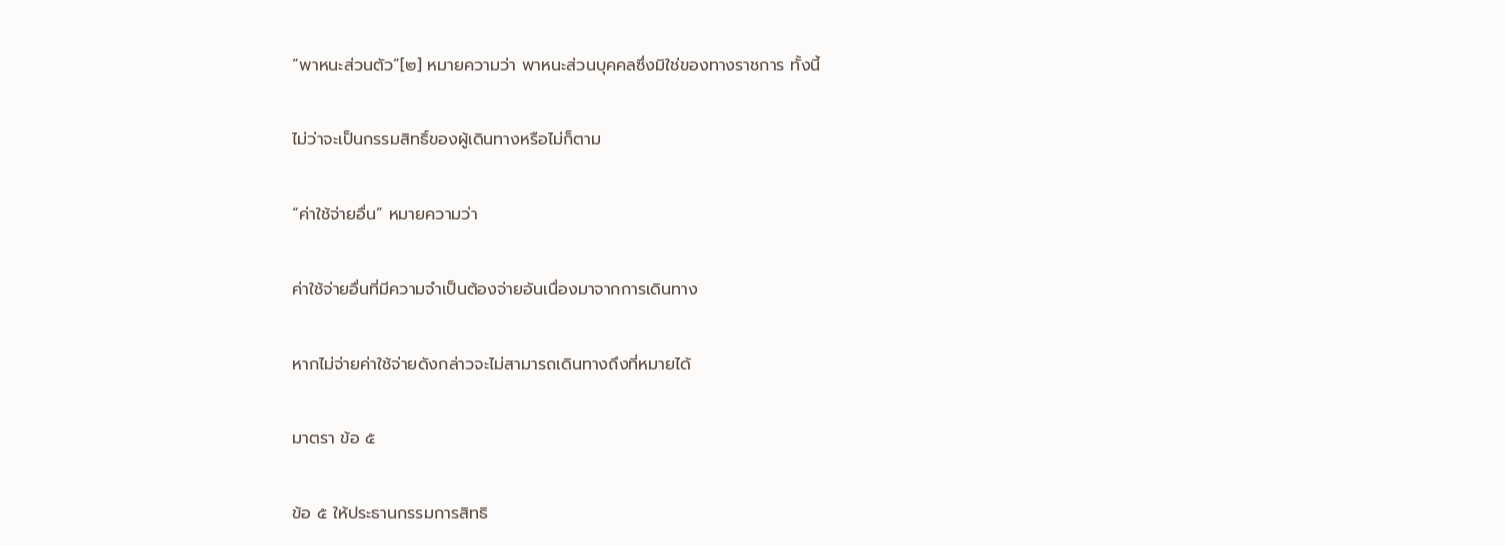“พาหนะส่วนตัว”[๒] หมายความว่า พาหนะส่วนบุคคลซึ่งมิใช่ของทางราชการ ทั้งนี้

ไม่ว่าจะเป็นกรรมสิทธิ์ของผู้เดินทางหรือไม่ก็ตาม

“ค่าใช้จ่ายอื่น” หมายความว่า

ค่าใช้จ่ายอื่นที่มีความจำเป็นต้องจ่ายอันเนื่องมาจากการเดินทาง

หากไม่จ่ายค่าใช้จ่ายดังกล่าวจะไม่สามารถเดินทางถึงที่หมายได้

มาตรา ข้อ ๕

ข้อ ๕ ให้ประธานกรรมการสิทธิ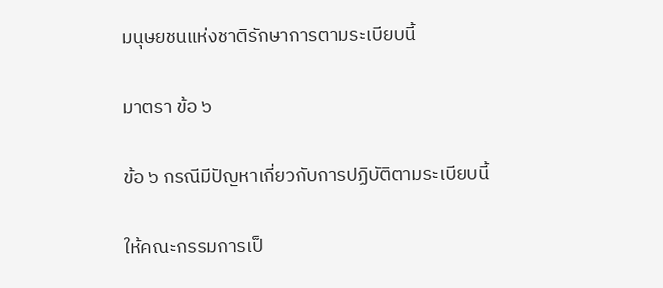มนุษยชนแห่งชาติรักษาการตามระเบียบนี้

มาตรา ข้อ ๖

ข้อ ๖ กรณีมีปัญหาเกี่ยวกับการปฏิบัติตามระเบียบนี้

ให้คณะกรรมการเป็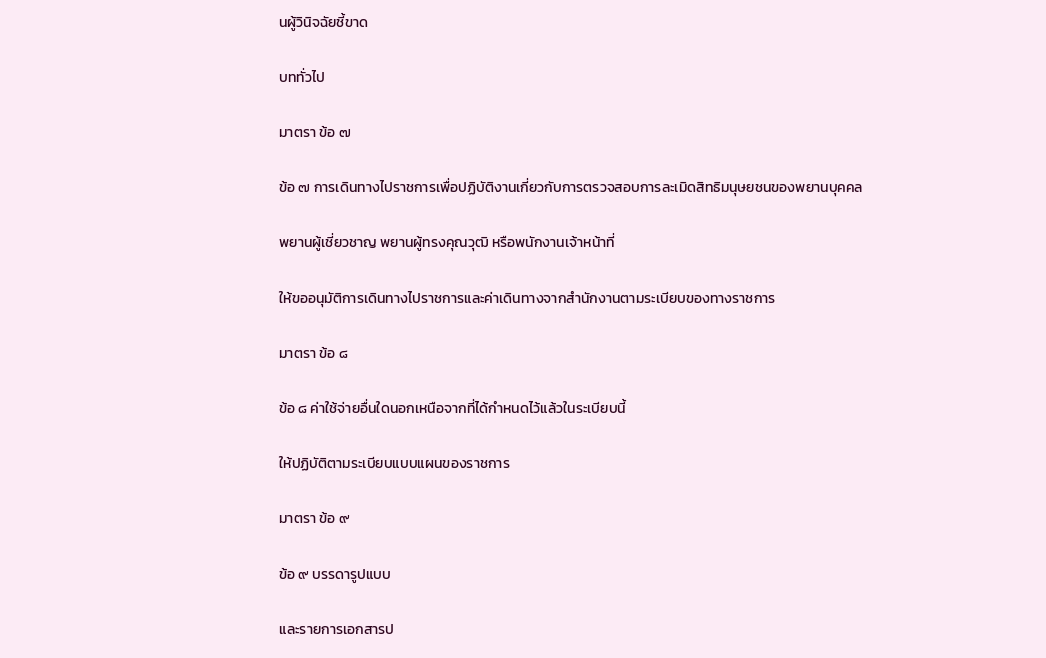นผู้วินิจฉัยชี้ขาด

บททั่วไป

มาตรา ข้อ ๗

ข้อ ๗ การเดินทางไปราชการเพื่อปฏิบัติงานเกี่ยวกับการตรวจสอบการละเมิดสิทธิมนุษยชนของพยานบุคคล

พยานผู้เชี่ยวชาญ พยานผู้ทรงคุณวุฒิ หรือพนักงานเจ้าหน้าที่

ให้ขออนุมัติการเดินทางไปราชการและค่าเดินทางจากสำนักงานตามระเบียบของทางราชการ

มาตรา ข้อ ๘

ข้อ ๘ ค่าใช้จ่ายอื่นใดนอกเหนือจากที่ได้กำหนดไว้แล้วในระเบียบนี้

ให้ปฏิบัติตามระเบียบแบบแผนของราชการ

มาตรา ข้อ ๙

ข้อ ๙ บรรดารูปแบบ

และรายการเอกสารป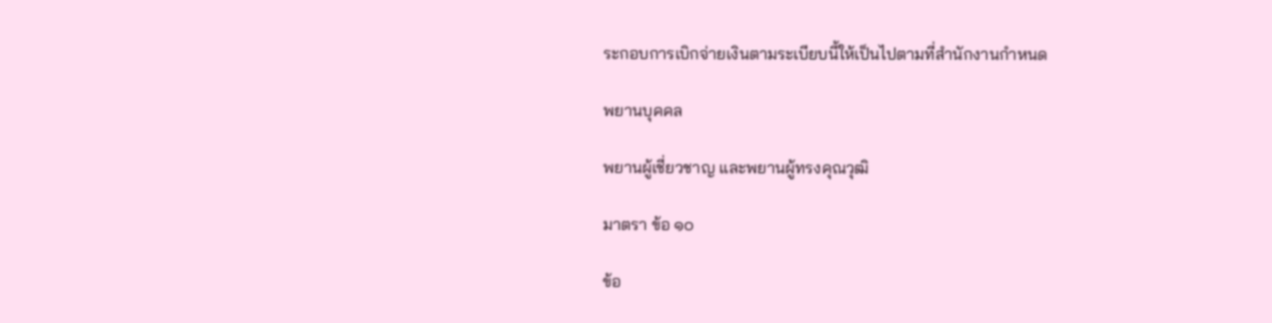ระกอบการเบิกจ่ายเงินตามระเบียบนี้ให้เป็นไปตามที่สำนักงานกำหนด

พยานบุคคล

พยานผู้เชี่ยวชาญ และพยานผู้ทรงคุณวุฒิ

มาตรา ข้อ ๑๐

ข้อ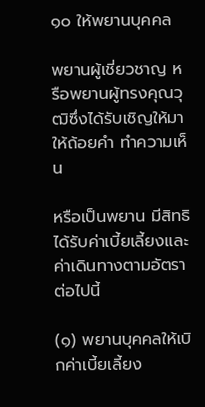๑๐ ให้พยานบุคคล

พยานผู้เชี่ยวชาญ หรือพยานผู้ทรงคุณวุฒิซึ่งได้รับเชิญให้มาให้ถ้อยคำ ทำความเห็น

หรือเป็นพยาน มีสิทธิได้รับค่าเบี้ยเลี้ยงและค่าเดินทางตามอัตราต่อไปนี้

(๑) พยานบุคคลให้เบิกค่าเบี้ยเลี้ยง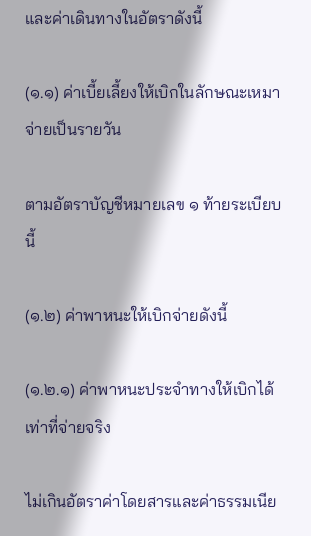และค่าเดินทางในอัตราดังนี้

(๑.๑) ค่าเบี้ยเลี้ยงให้เบิกในลักษณะเหมาจ่ายเป็นรายวัน

ตามอัตราบัญชีหมายเลข ๑ ท้ายระเบียบนี้

(๑.๒) ค่าพาหนะให้เบิกจ่ายดังนี้

(๑.๒.๑) ค่าพาหนะประจำทางให้เบิกได้เท่าที่จ่ายจริง

ไม่เกินอัตราค่าโดยสารและค่าธรรมเนีย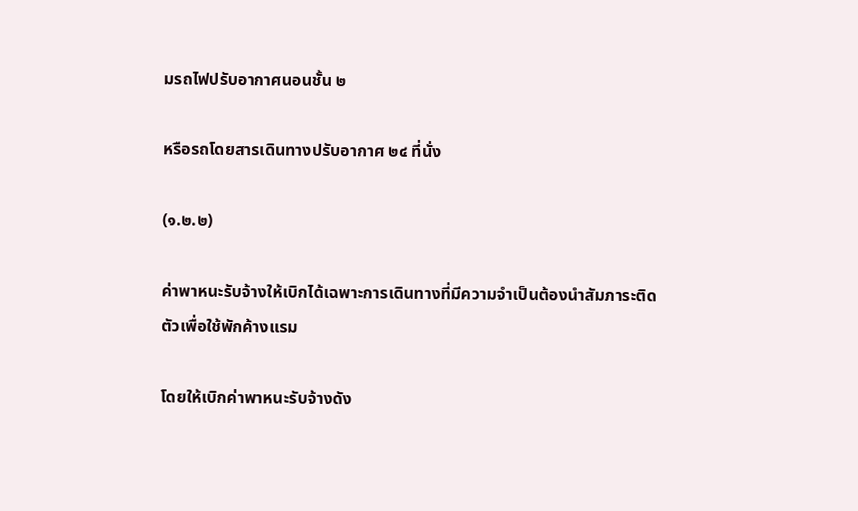มรถไฟปรับอากาศนอนชั้น ๒

หรือรถโดยสารเดินทางปรับอากาศ ๒๔ ที่นั่ง

(๑.๒.๒)

ค่าพาหนะรับจ้างให้เบิกได้เฉพาะการเดินทางที่มีความจำเป็นต้องนำสัมภาระติดตัวเพื่อใช้พักค้างแรม

โดยให้เบิกค่าพาหนะรับจ้างดัง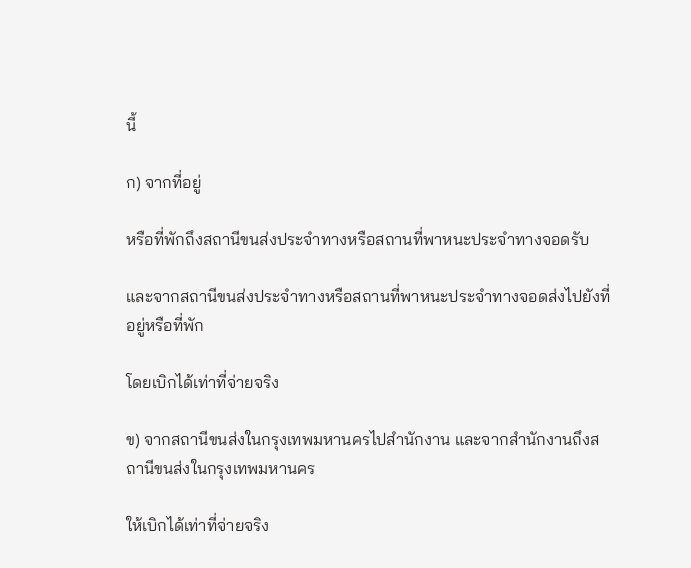นี้

ก) จากที่อยู่

หรือที่พักถึงสถานีขนส่งประจำทางหรือสถานที่พาหนะประจำทางจอดรับ

และจากสถานีขนส่งประจำทางหรือสถานที่พาหนะประจำทางจอดส่งไปยังที่อยู่หรือที่พัก

โดยเบิกได้เท่าที่จ่ายจริง

ข) จากสถานีขนส่งในกรุงเทพมหานครไปสำนักงาน และจากสำนักงานถึงสถานีขนส่งในกรุงเทพมหานคร

ให้เบิกได้เท่าที่จ่ายจริง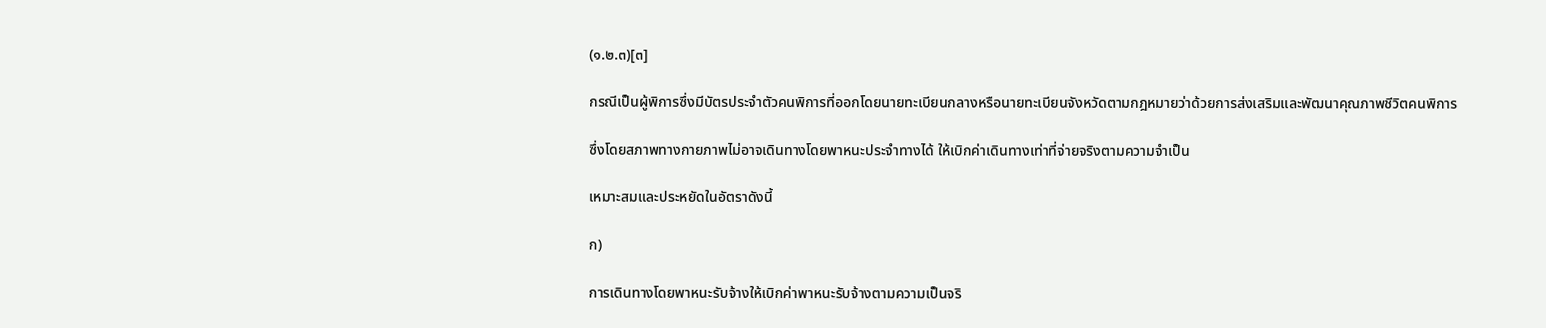(๑.๒.๓)[๓]

กรณีเป็นผู้พิการซึ่งมีบัตรประจำตัวคนพิการที่ออกโดยนายทะเบียนกลางหรือนายทะเบียนจังหวัดตามกฎหมายว่าด้วยการส่งเสริมและพัฒนาคุณภาพชีวิตคนพิการ

ซึ่งโดยสภาพทางกายภาพไม่อาจเดินทางโดยพาหนะประจำทางได้ ให้เบิกค่าเดินทางเท่าที่จ่ายจริงตามความจำเป็น

เหมาะสมและประหยัดในอัตราดังนี้

ก)

การเดินทางโดยพาหนะรับจ้างให้เบิกค่าพาหนะรับจ้างตามความเป็นจริ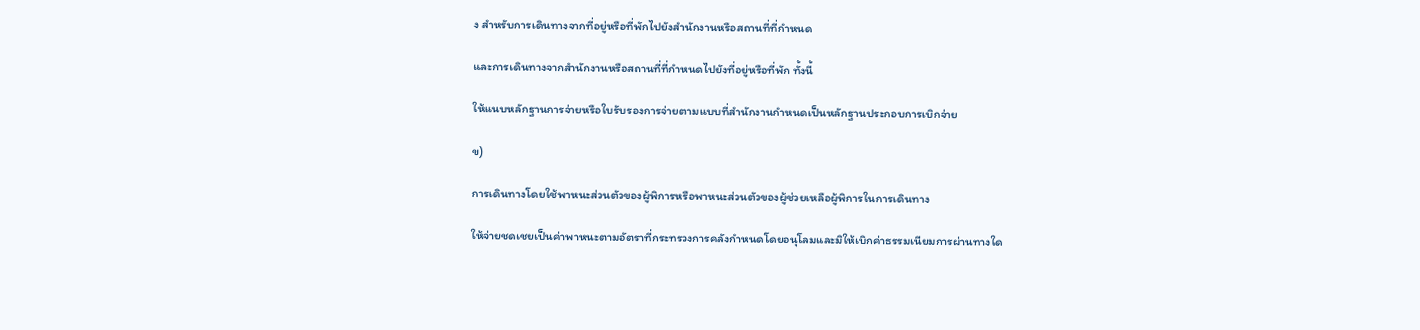ง สำหรับการเดินทางจากที่อยู่หรือที่พักไปยังสำนักงานหรือสถานที่ที่กำหนด

และการเดินทางจากสำนักงานหรือสถานที่ที่กำหนดไปยังที่อยู่หรือที่พัก ทั้งนี้

ให้แนบหลักฐานการจ่ายหรือใบรับรองการจ่ายตามแบบที่สำนักงานกำหนดเป็นหลักฐานประกอบการเบิกจ่าย

ข)

การเดินทางโดยใช้พาหนะส่วนตัวของผู้พิการหรือพาหนะส่วนตัวของผู้ช่วยเหลือผู้พิการในการเดินทาง

ให้จ่ายชดเชยเป็นค่าพาหนะตามอัตราที่กระทรวงการคลังกำหนดโดยอนุโลมและมิให้เบิกค่าธรรมเนียมการผ่านทางใด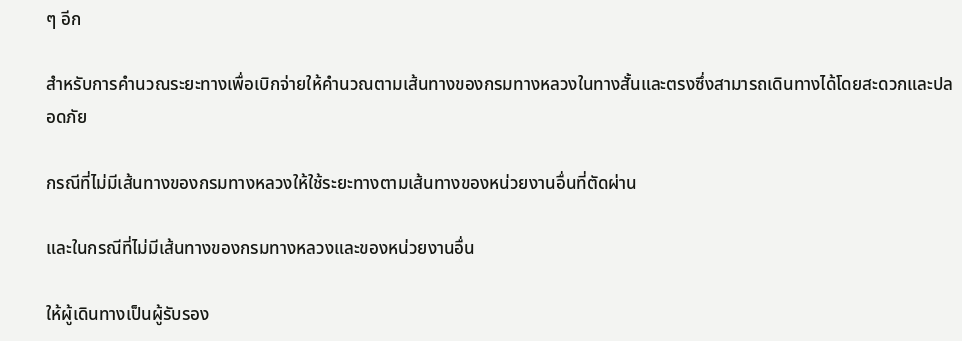ๆ อีก

สำหรับการคำนวณระยะทางเพื่อเบิกจ่ายให้คำนวณตามเส้นทางของกรมทางหลวงในทางสั้นและตรงซึ่งสามารถเดินทางได้โดยสะดวกและปลอดภัย

กรณีที่ไม่มีเส้นทางของกรมทางหลวงให้ใช้ระยะทางตามเส้นทางของหน่วยงานอื่นที่ตัดผ่าน

และในกรณีที่ไม่มีเส้นทางของกรมทางหลวงและของหน่วยงานอื่น

ให้ผู้เดินทางเป็นผู้รับรอง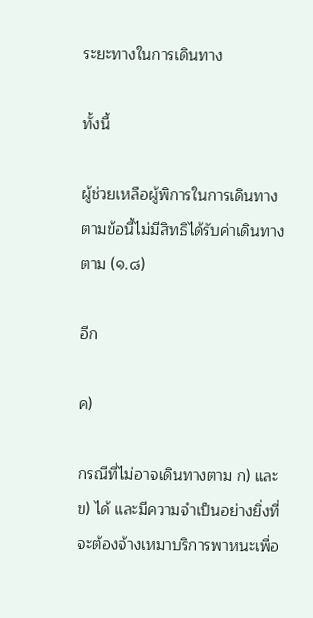ระยะทางในการเดินทาง

ทั้งนี้

ผู้ช่วยเหลือผู้พิการในการเดินทางตามข้อนี้ไม่มีสิทธิได้รับค่าเดินทางตาม (๑.๘)

อีก

ค)

กรณีที่ไม่อาจเดินทางตาม ก) และ ข) ได้ และมีความจำเป็นอย่างยิ่งที่จะต้องจ้างเหมาบริการพาหนะเพื่อ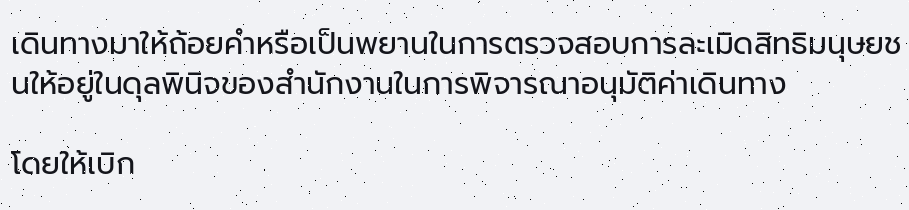เดินทางมาให้ถ้อยคำหรือเป็นพยานในการตรวจสอบการละเมิดสิทธิมนุษยชนให้อยู่ในดุลพินิจของสำนักงานในการพิจารณาอนุมัติค่าเดินทาง

โดยให้เบิก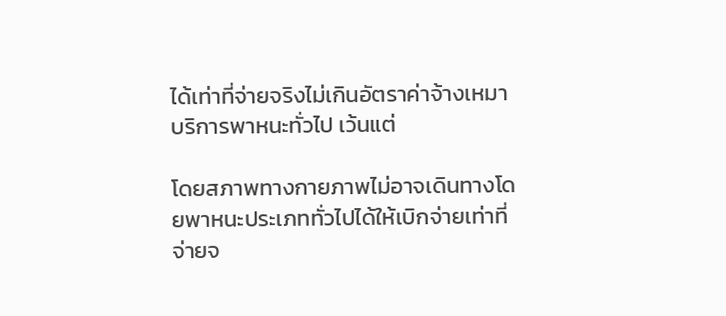ได้เท่าที่จ่ายจริงไม่เกินอัตราค่าจ้างเหมาบริการพาหนะทั่วไป เว้นแต่

โดยสภาพทางกายภาพไม่อาจเดินทางโดยพาหนะประเภททั่วไปได้ให้เบิกจ่ายเท่าที่จ่ายจ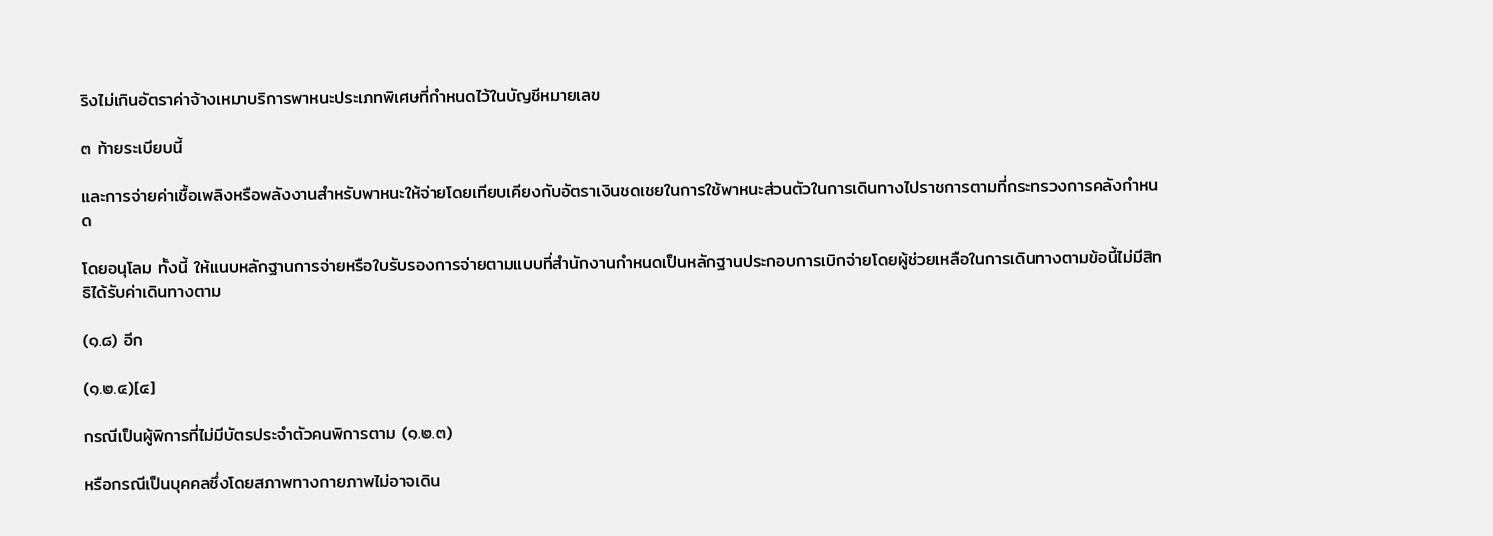ริงไม่เกินอัตราค่าจ้างเหมาบริการพาหนะประเภทพิเศษที่กำหนดไว้ในบัญชีหมายเลข

๓ ท้ายระเบียบนี้

และการจ่ายค่าเชื้อเพลิงหรือพลังงานสำหรับพาหนะให้จ่ายโดยเทียบเคียงกับอัตราเงินชดเชยในการใช้พาหนะส่วนตัวในการเดินทางไปราชการตามที่กระทรวงการคลังกำหนด

โดยอนุโลม ทั้งนี้ ให้แนบหลักฐานการจ่ายหรือใบรับรองการจ่ายตามแบบที่สำนักงานกำหนดเป็นหลักฐานประกอบการเบิกจ่ายโดยผู้ช่วยเหลือในการเดินทางตามข้อนี้ไม่มีสิทธิได้รับค่าเดินทางตาม

(๑.๘) อีก

(๑.๒.๔)[๔]

กรณีเป็นผู้พิการที่ไม่มีบัตรประจำตัวคนพิการตาม (๑.๒.๓)

หรือกรณีเป็นบุคคลซึ่งโดยสภาพทางกายภาพไม่อาจเดิน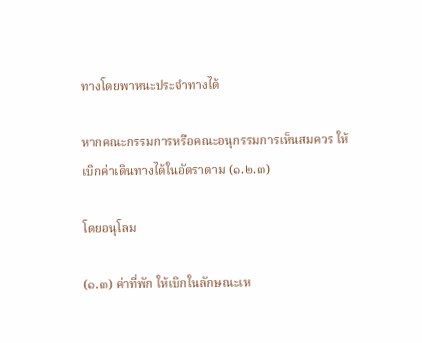ทางโดยพาหนะประจำทางได้

หากคณะกรรมการหรือคณะอนุกรรมการเห็นสมควร ให้เบิกค่าเดินทางได้ในอัตราตาม (๑.๒.๓)

โดยอนุโลม

(๑.๓) ค่าที่พัก ให้เบิกในลักษณะเห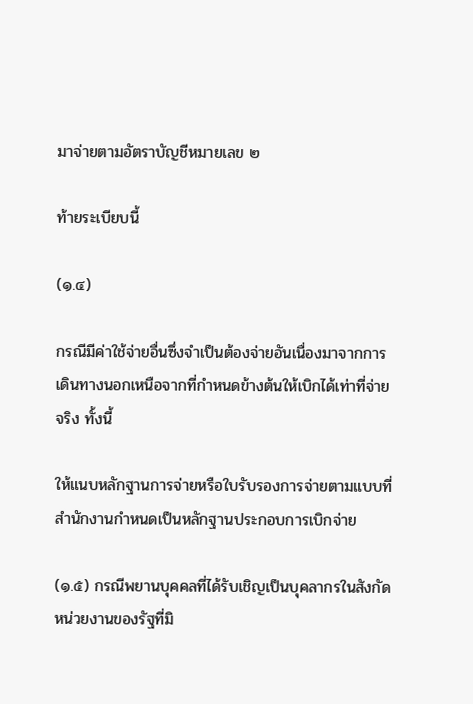มาจ่ายตามอัตราบัญชีหมายเลข ๒

ท้ายระเบียบนี้

(๑.๔)

กรณีมีค่าใช้จ่ายอื่นซึ่งจำเป็นต้องจ่ายอันเนื่องมาจากการเดินทางนอกเหนือจากที่กำหนดข้างต้นให้เบิกได้เท่าที่จ่ายจริง ทั้งนี้

ให้แนบหลักฐานการจ่ายหรือใบรับรองการจ่ายตามแบบที่สำนักงานกำหนดเป็นหลักฐานประกอบการเบิกจ่าย

(๑.๕) กรณีพยานบุคคลที่ได้รับเชิญเป็นบุคลากรในสังกัดหน่วยงานของรัฐที่มิ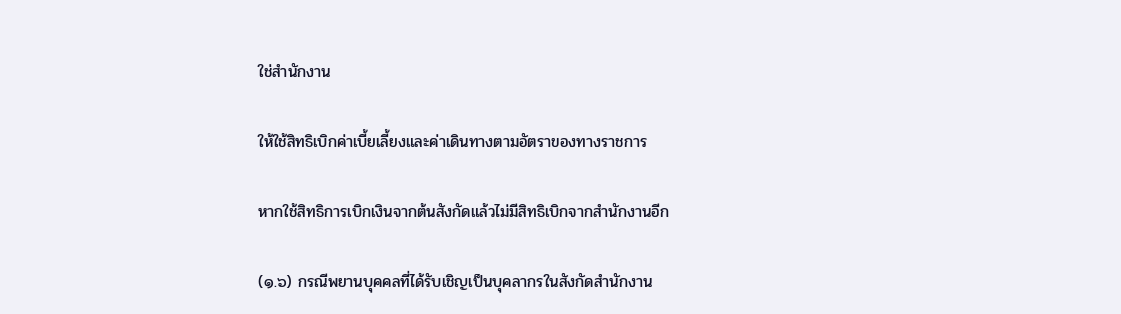ใช่สำนักงาน

ให้ใช้สิทธิเบิกค่าเบี้ยเลี้ยงและค่าเดินทางตามอัตราของทางราชการ

หากใช้สิทธิการเบิกเงินจากต้นสังกัดแล้วไม่มีสิทธิเบิกจากสำนักงานอีก

(๑.๖) กรณีพยานบุคคลที่ได้รับเชิญเป็นบุคลากรในสังกัดสำนักงาน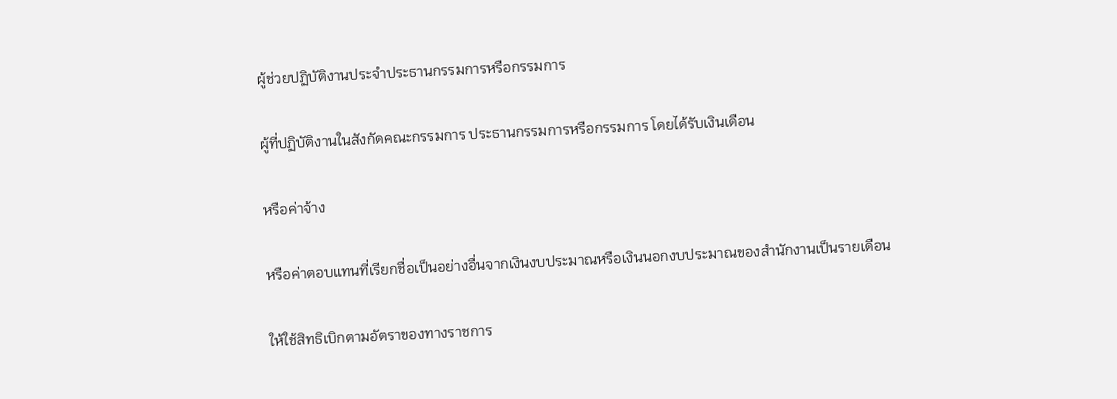ผู้ช่วยปฏิบัติงานประจำประธานกรรมการหรือกรรมการ

ผู้ที่ปฏิบัติงานในสังกัดคณะกรรมการ ประธานกรรมการหรือกรรมการ โดยได้รับเงินเดือน

หรือค่าจ้าง

หรือค่าตอบแทนที่เรียกชื่อเป็นอย่างอื่นจากเงินงบประมาณหรือเงินนอกงบประมาณของสำนักงานเป็นรายเดือน

ให้ใช้สิทธิเบิกตามอัตราของทางราชการ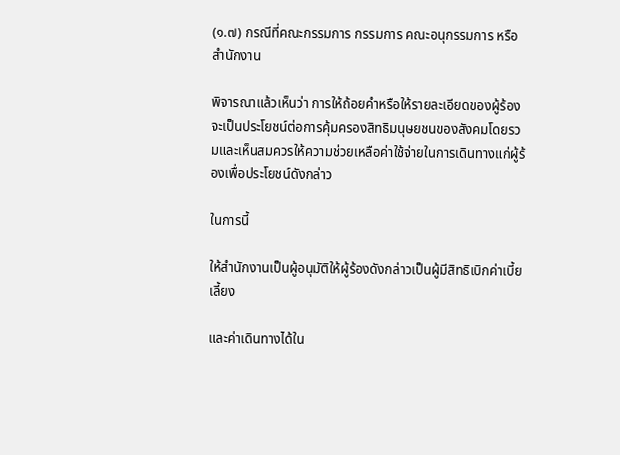(๑.๗) กรณีที่คณะกรรมการ กรรมการ คณะอนุกรรมการ หรือสำนักงาน

พิจารณาแล้วเห็นว่า การให้ถ้อยคำหรือให้รายละเอียดของผู้ร้องจะเป็นประโยชน์ต่อการคุ้มครองสิทธิมนุษยชนของสังคมโดยรวมและเห็นสมควรให้ความช่วยเหลือค่าใช้จ่ายในการเดินทางแก่ผู้ร้องเพื่อประโยชน์ดังกล่าว

ในการนี้

ให้สำนักงานเป็นผู้อนุมัติให้ผู้ร้องดังกล่าวเป็นผู้มีสิทธิเบิกค่าเบี้ยเลี้ยง

และค่าเดินทางได้ใน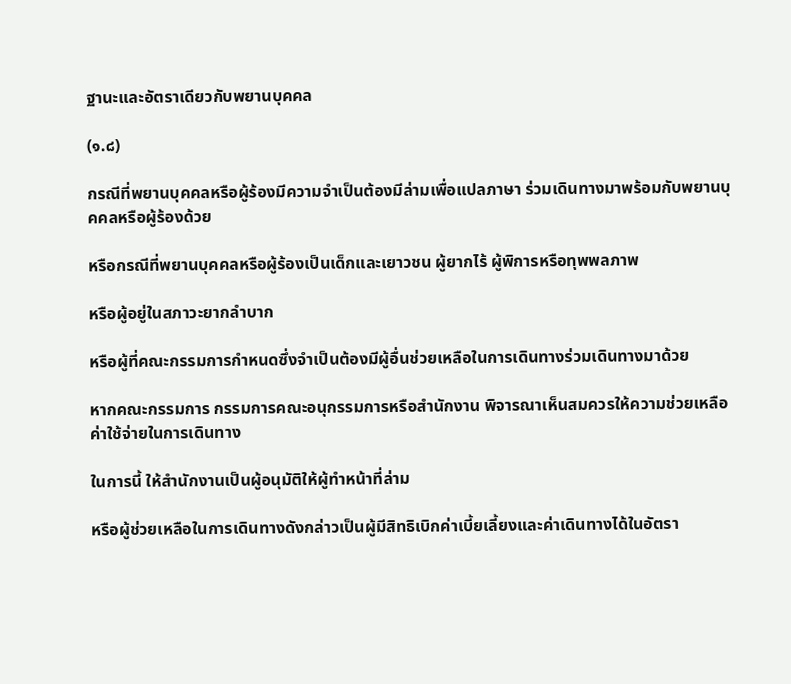ฐานะและอัตราเดียวกับพยานบุคคล

(๑.๘)

กรณีที่พยานบุคคลหรือผู้ร้องมีความจำเป็นต้องมีล่ามเพื่อแปลภาษา ร่วมเดินทางมาพร้อมกับพยานบุคคลหรือผู้ร้องด้วย

หรือกรณีที่พยานบุคคลหรือผู้ร้องเป็นเด็กและเยาวชน ผู้ยากไร้ ผู้พิการหรือทุพพลภาพ

หรือผู้อยู่ในสภาวะยากลำบาก

หรือผู้ที่คณะกรรมการกำหนดซึ่งจำเป็นต้องมีผู้อื่นช่วยเหลือในการเดินทางร่วมเดินทางมาด้วย

หากคณะกรรมการ กรรมการคณะอนุกรรมการหรือสำนักงาน พิจารณาเห็นสมควรให้ความช่วยเหลือค่าใช้จ่ายในการเดินทาง

ในการนี้ ให้สำนักงานเป็นผู้อนุมัติให้ผู้ทำหน้าที่ล่าม

หรือผู้ช่วยเหลือในการเดินทางดังกล่าวเป็นผู้มีสิทธิเบิกค่าเบี้ยเลี้ยงและค่าเดินทางได้ในอัตรา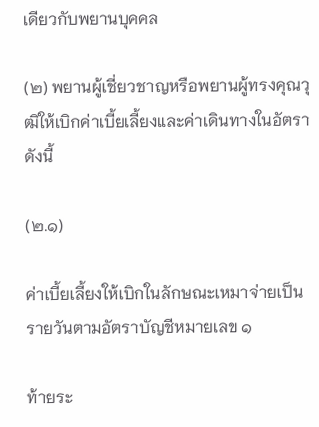เดียวกับพยานบุคคล

(๒) พยานผู้เชี่ยวชาญหรือพยานผู้ทรงคุณวุฒิให้เบิกค่าเบี้ยเลี้ยงและค่าเดินทางในอัตราดังนี้

(๒.๑)

ค่าเบี้ยเลี้ยงให้เบิกในลักษณะเหมาจ่ายเป็นรายวันตามอัตราบัญชีหมายเลข ๑

ท้ายระ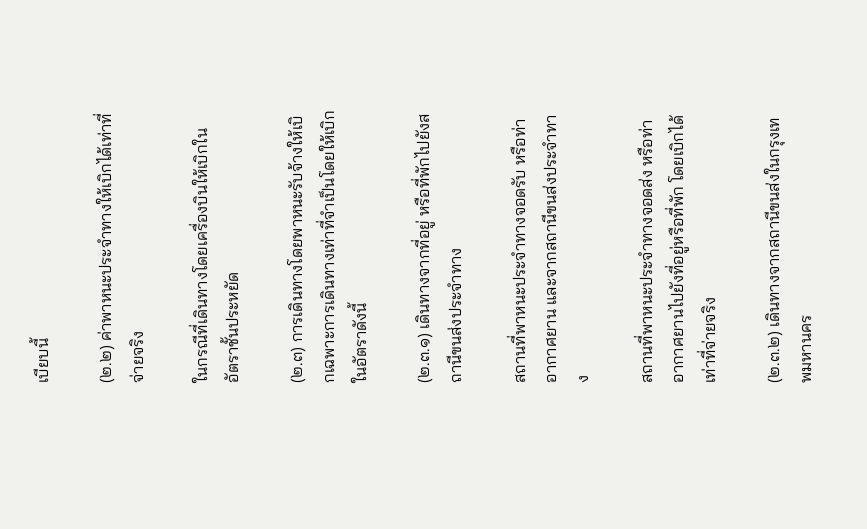เบียบนี้

(๒.๒) ค่าพาหนะประจำทางให้เบิกได้เท่าที่จ่ายจริง

ในกรณีที่เดินทางโดยเครื่องบินให้เบิกในอัตราชั้นประหยัด

(๒.๓) การเดินทางโดยพาหนะรับจ้างให้เบิกเฉพาะการเดินทางเท่าที่จำเป็นโดยให้เบิกในอัตราดังนี้

(๒.๓.๑) เดินทางจากที่อยู่ หรือที่พักไปยังสถานีขนส่งประจำทาง

สถานที่พาหนะประจำทางจอดรับ หรือท่าอากาศยาน และจากสถานีขนส่งประจำทาง

สถานที่พาหนะประจำทางจอดส่ง หรือท่าอากาศยานไปยังที่อยู่หรือที่พัก โดยเบิกได้เท่าที่จ่ายจริง

(๒.๓.๒) เดินทางจากสถานีขนส่งในกรุงเทพมหานคร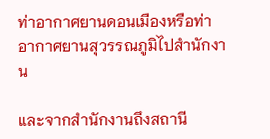ท่าอากาศยานดอนเมืองหรือท่าอากาศยานสุวรรณภูมิไปสำนักงาน

และจากสำนักงานถึงสถานี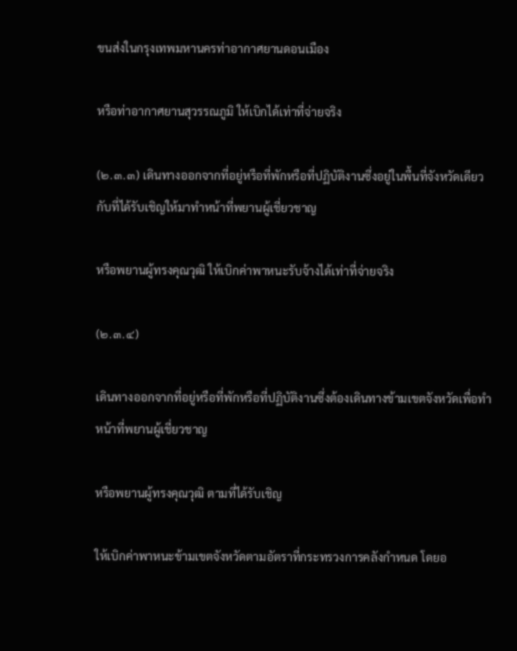ขนส่งในกรุงเทพมหานครท่าอากาศยานดอนเมือง

หรือท่าอากาศยานสุวรรณภูมิ ให้เบิกได้เท่าที่จ่ายจริง

(๒.๓.๓) เดินทางออกจากที่อยู่หรือที่พักหรือที่ปฏิบัติงานซึ่งอยู่ในพื้นที่จังหวัดเดียวกับที่ได้รับเชิญให้มาทำหน้าที่พยานผู้เชี่ยวชาญ

หรือพยานผู้ทรงคุณวุฒิ ให้เบิกค่าพาหนะรับจ้างได้เท่าที่จ่ายจริง

(๒.๓.๔)

เดินทางออกจากที่อยู่หรือที่พักหรือที่ปฏิบัติงานซึ่งต้องเดินทางข้ามเขตจังหวัดเพื่อทำหน้าที่พยานผู้เชี่ยวชาญ

หรือพยานผู้ทรงคุณวุฒิ ตามที่ได้รับเชิญ

ให้เบิกค่าพาหนะข้ามเขตจังหวัดตามอัตราที่กระทรวงการคลังกำหนด โดยอ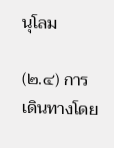นุโลม

(๒.๔) การเดินทางโดย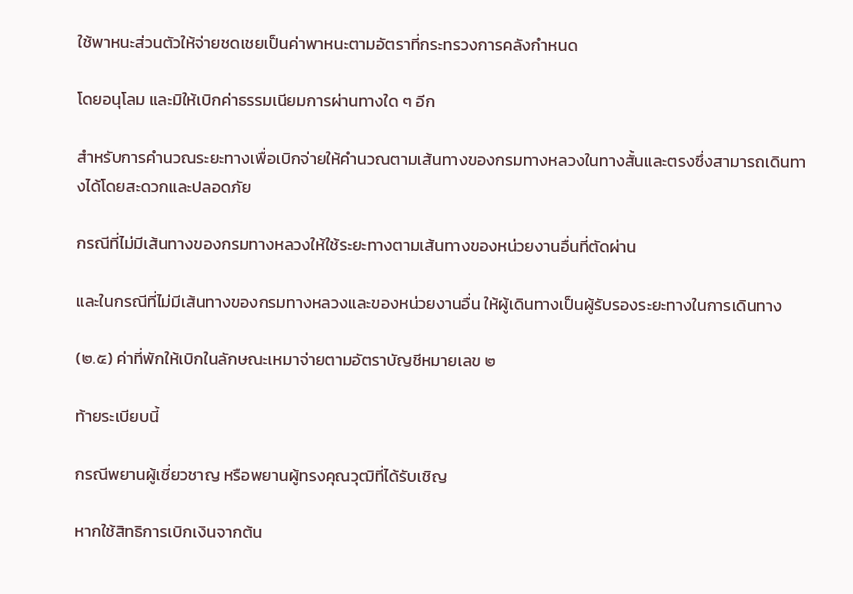ใช้พาหนะส่วนตัวให้จ่ายชดเชยเป็นค่าพาหนะตามอัตราที่กระทรวงการคลังกำหนด

โดยอนุโลม และมิให้เบิกค่าธรรมเนียมการผ่านทางใด ๆ อีก

สำหรับการคำนวณระยะทางเพื่อเบิกจ่ายให้คำนวณตามเส้นทางของกรมทางหลวงในทางสั้นและตรงซึ่งสามารถเดินทางได้โดยสะดวกและปลอดภัย

กรณีที่ไม่มีเส้นทางของกรมทางหลวงให้ใช้ระยะทางตามเส้นทางของหน่วยงานอื่นที่ตัดผ่าน

และในกรณีที่ไม่มีเส้นทางของกรมทางหลวงและของหน่วยงานอื่น ให้ผู้เดินทางเป็นผู้รับรองระยะทางในการเดินทาง

(๒.๕) ค่าที่พักให้เบิกในลักษณะเหมาจ่ายตามอัตราบัญชีหมายเลข ๒

ท้ายระเบียบนี้

กรณีพยานผู้เชี่ยวชาญ หรือพยานผู้ทรงคุณวุฒิที่ได้รับเชิญ

หากใช้สิทธิการเบิกเงินจากต้น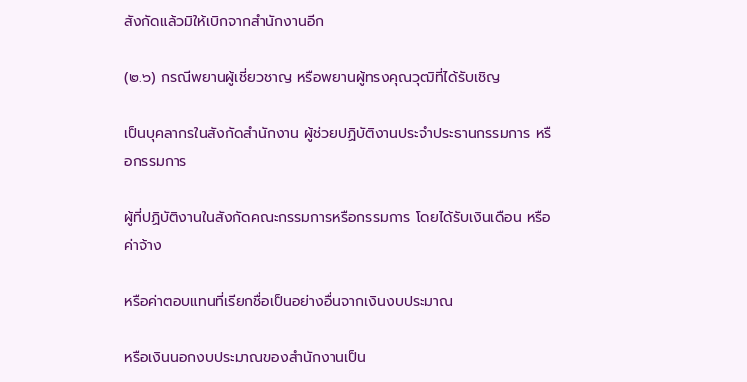สังกัดแล้วมิให้เบิกจากสำนักงานอีก

(๒.๖) กรณีพยานผู้เชี่ยวชาญ หรือพยานผู้ทรงคุณวุฒิที่ได้รับเชิญ

เป็นบุคลากรในสังกัดสำนักงาน ผู้ช่วยปฏิบัติงานประจำประธานกรรมการ หรือกรรมการ

ผู้ที่ปฏิบัติงานในสังกัดคณะกรรมการหรือกรรมการ โดยได้รับเงินเดือน หรือค่าจ้าง

หรือค่าตอบแทนที่เรียกชื่อเป็นอย่างอื่นจากเงินงบประมาณ

หรือเงินนอกงบประมาณของสำนักงานเป็น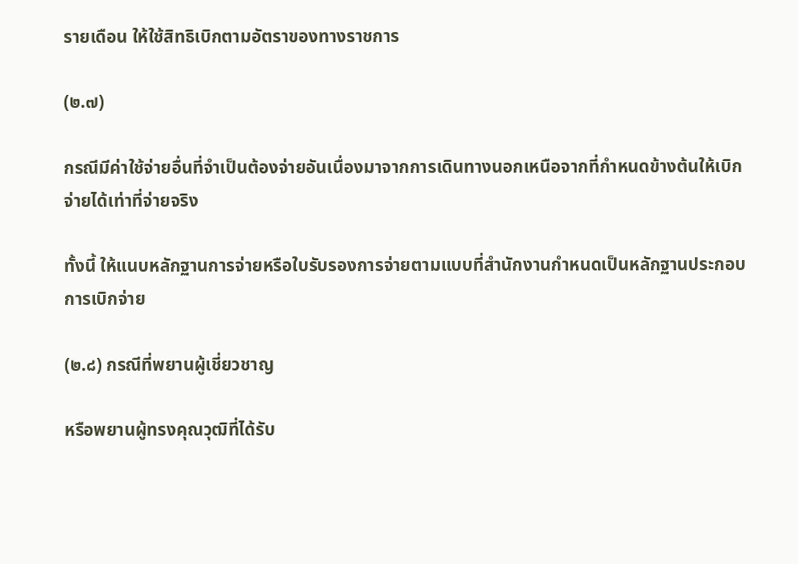รายเดือน ให้ใช้สิทธิเบิกตามอัตราของทางราชการ

(๒.๗)

กรณีมีค่าใช้จ่ายอื่นที่จำเป็นต้องจ่ายอันเนื่องมาจากการเดินทางนอกเหนือจากที่กำหนดข้างต้นให้เบิกจ่ายได้เท่าที่จ่ายจริง

ทั้งนี้ ให้แนบหลักฐานการจ่ายหรือใบรับรองการจ่ายตามแบบที่สำนักงานกำหนดเป็นหลักฐานประกอบการเบิกจ่าย

(๒.๘) กรณีที่พยานผู้เชี่ยวชาญ

หรือพยานผู้ทรงคุณวุฒิที่ได้รับ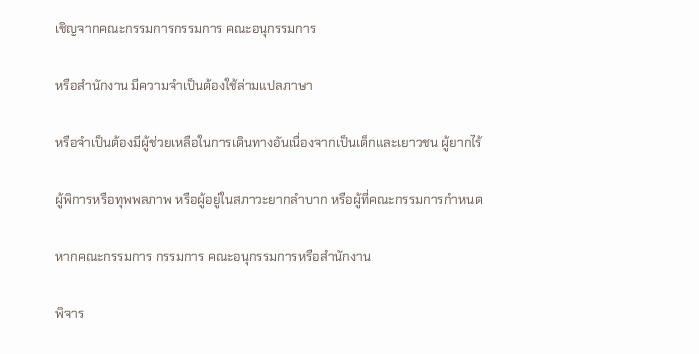เชิญจากคณะกรรมการกรรมการ คณะอนุกรรมการ

หรือสำนักงาน มีความจำเป็นต้องใช้ล่ามแปลภาษา

หรือจำเป็นต้องมีผู้ช่วยเหลือในการเดินทางอันเนื่องจากเป็นเด็กและเยาวชน ผู้ยากไร้

ผู้พิการหรือทุพพลภาพ หรือผู้อยู่ในสภาวะยากลำบาก หรือผู้ที่คณะกรรมการกำหนด

หากคณะกรรมการ กรรมการ คณะอนุกรรมการหรือสำนักงาน

พิจาร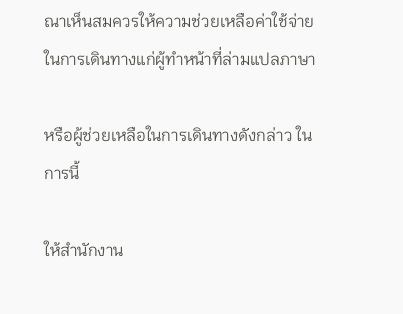ณาเห็นสมควรให้ความช่วยเหลือค่าใช้จ่ายในการเดินทางแก่ผู้ทำหน้าที่ล่ามแปลภาษา

หรือผู้ช่วยเหลือในการเดินทางดังกล่าว ในการนี้

ให้สำนักงาน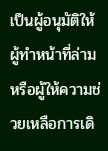เป็นผู้อนุมัติให้ผู้ทำหน้าที่ล่ามหรือผู้ให้ความช่วยเหลือการเดิ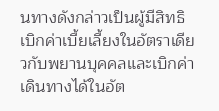นทางดังกล่าวเป็นผู้มีสิทธิเบิกค่าเบี้ยเลี้ยงในอัตราเดียวกับพยานบุคคลและเบิกค่าเดินทางได้ในอัต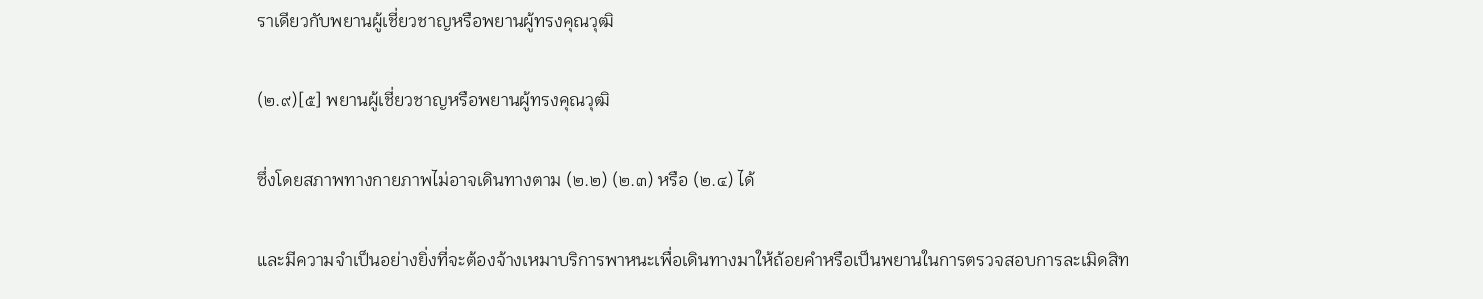ราเดียวกับพยานผู้เชี่ยวชาญหรือพยานผู้ทรงคุณวุฒิ

(๒.๙)[๕] พยานผู้เชี่ยวชาญหรือพยานผู้ทรงคุณวุฒิ

ซึ่งโดยสภาพทางกายภาพไม่อาจเดินทางตาม (๒.๒) (๒.๓) หรือ (๒.๔) ได้

และมีความจำเป็นอย่างยิ่งที่จะต้องจ้างเหมาบริการพาหนะเพื่อเดินทางมาให้ถ้อยคำหรือเป็นพยานในการตรวจสอบการละเมิดสิท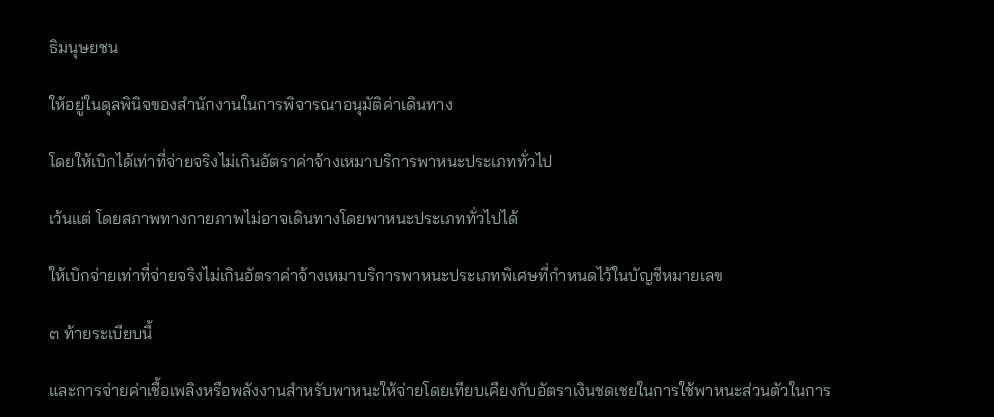ธิมนุษยชน

ให้อยู่ในดุลพินิจของสำนักงานในการพิจารณาอนุมัติค่าเดินทาง

โดยให้เบิกได้เท่าที่จ่ายจริงไม่เกินอัตราค่าจ้างเหมาบริการพาหนะประเภททั่วไป

เว้นแต่ โดยสภาพทางกายภาพไม่อาจเดินทางโดยพาหนะประเภททั่วไปได้

ให้เบิกจ่ายเท่าที่จ่ายจริงไม่เกินอัตราค่าจ้างเหมาบริการพาหนะประเภทพิเศษที่กำหนดไว้ในบัญชีหมายเลข

๓ ท้ายระเบียบนี้

และการจ่ายค่าเชื้อเพลิงหรือพลังงานสำหรับพาหนะให้จ่ายโดยเทียบเคียงกับอัตราเงินชดเชยในการใช้พาหนะส่วนตัวในการ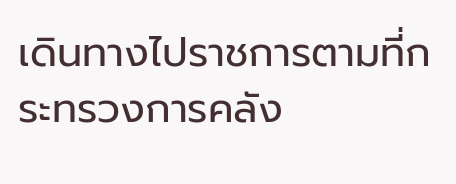เดินทางไปราชการตามที่กระทรวงการคลัง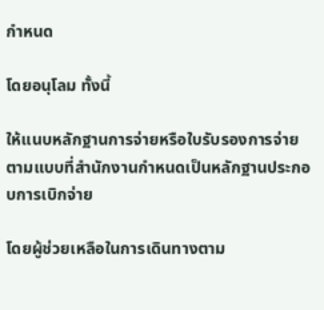กำหนด

โดยอนุโลม ทั้งนี้

ให้แนบหลักฐานการจ่ายหรือใบรับรองการจ่ายตามแบบที่สำนักงานกำหนดเป็นหลักฐานประกอบการเบิกจ่าย

โดยผู้ช่วยเหลือในการเดินทางตาม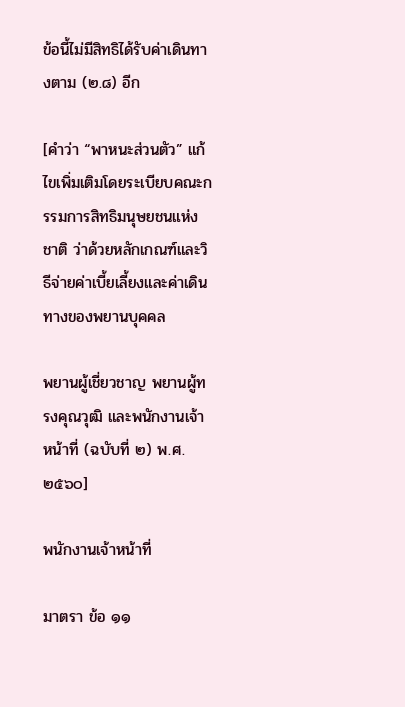ข้อนี้ไม่มีสิทธิได้รับค่าเดินทางตาม (๒.๘) อีก

[คำว่า “พาหนะส่วนตัว” แก้ไขเพิ่มเติมโดยระเบียบคณะกรรมการสิทธิมนุษยชนแห่งชาติ ว่าด้วยหลักเกณฑ์และวิธีจ่ายค่าเบี้ยเลี้ยงและค่าเดินทางของพยานบุคคล

พยานผู้เชี่ยวชาญ พยานผู้ทรงคุณวุฒิ และพนักงานเจ้าหน้าที่ (ฉบับที่ ๒) พ.ศ. ๒๕๖๐]

พนักงานเจ้าหน้าที่

มาตรา ข้อ ๑๑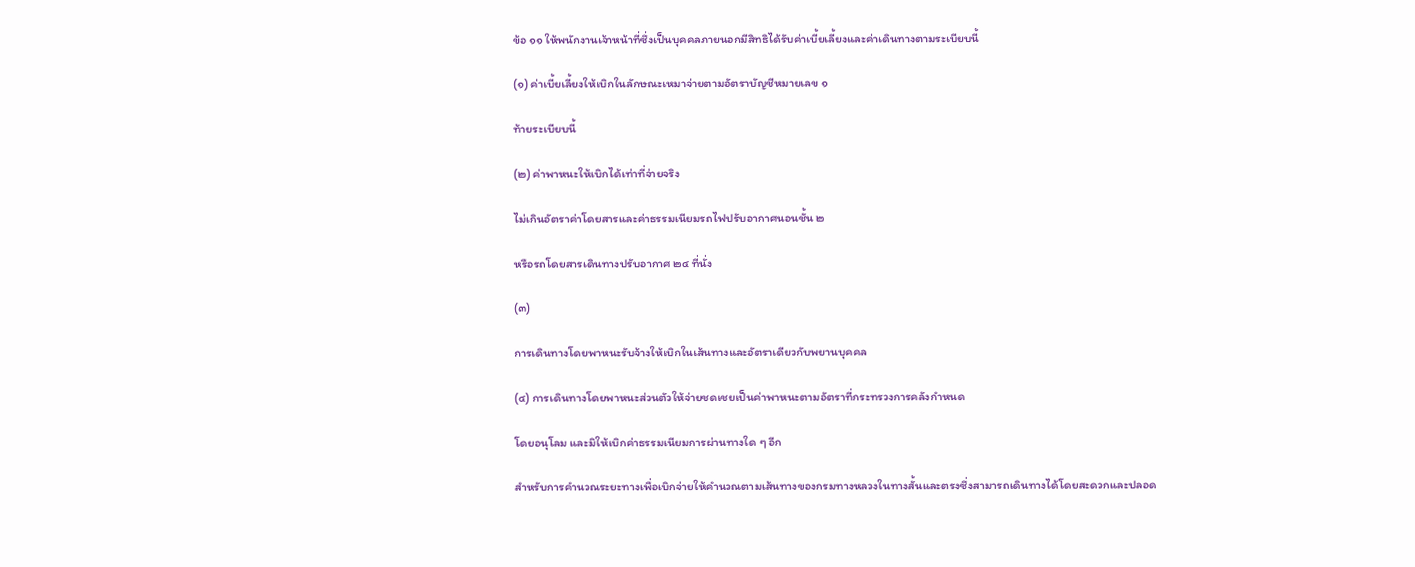ข้อ ๑๑ ให้พนักงานเจ้าหน้าที่ซึ่งเป็นบุคคลภายนอกมีสิทธิได้รับค่าเบี้ยเลี้ยงและค่าเดินทางตามระเบียบนี้

(๑) ค่าเบี้ยเลี้ยงให้เบิกในลักษณะเหมาจ่ายตามอัตราบัญชีหมายเลข ๑

ท้ายระเบียบนี้

(๒) ค่าพาหนะให้เบิกได้เท่าที่จ่ายจริง

ไม่เกินอัตราค่าโดยสารและค่าธรรมเนียมรถไฟปรับอากาศนอนชั้น ๒

หรือรถโดยสารเดินทางปรับอากาศ ๒๔ ที่นั่ง

(๓)

การเดินทางโดยพาหนะรับจ้างให้เบิกในเส้นทางและอัตราเดียวกับพยานบุคคล

(๔) การเดินทางโดยพาหนะส่วนตัวให้จ่ายชดเชยเป็นค่าพาหนะตามอัตราที่กระทรวงการคลังกำหนด

โดยอนุโลม และมิให้เบิกค่าธรรมเนียมการผ่านทางใด ๆ อีก

สำหรับการคำนวณระยะทางเพื่อเบิกจ่ายให้คำนวณตามเส้นทางของกรมทางหลวงในทางสั้นและตรงซึ่งสามารถเดินทางได้โดยสะดวกและปลอด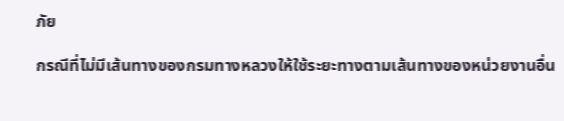ภัย

กรณีที่ไม่มีเส้นทางของกรมทางหลวงให้ใช้ระยะทางตามเส้นทางของหน่วยงานอื่น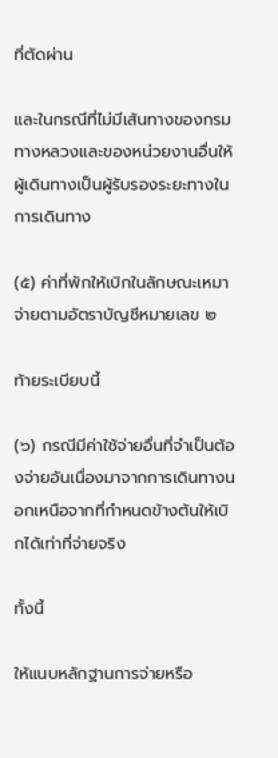ที่ตัดผ่าน

และในกรณีที่ไม่มีเส้นทางของกรมทางหลวงและของหน่วยงานอื่นให้ผู้เดินทางเป็นผู้รับรองระยะทางในการเดินทาง

(๕) ค่าที่พักให้เบิกในลักษณะเหมาจ่ายตามอัตราบัญชีหมายเลข ๒

ท้ายระเบียบนี้

(๖) กรณีมีค่าใช้จ่ายอื่นที่จำเป็นต้องจ่ายอันเนื่องมาจากการเดินทางนอกเหนือจากที่กำหนดข้างต้นให้เบิกได้เท่าที่จ่ายจริง

ทั้งนี้

ให้แนบหลักฐานการจ่ายหรือ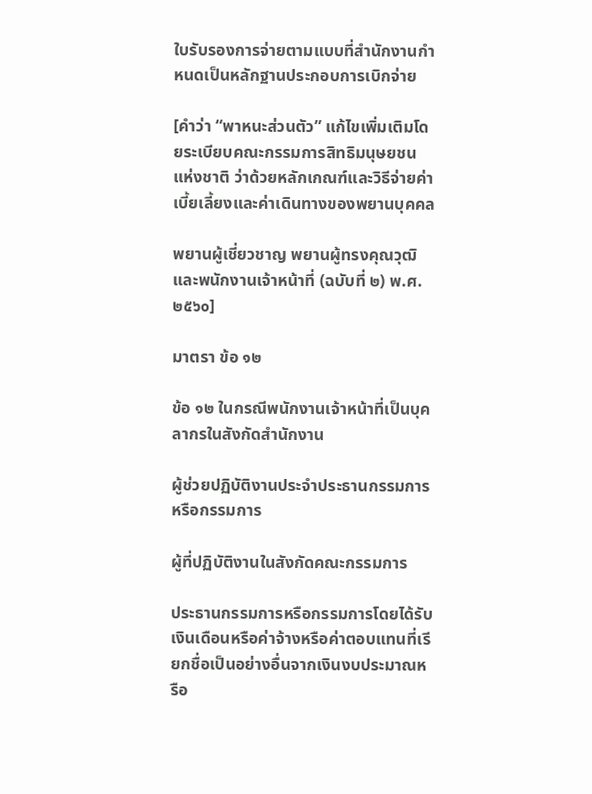ใบรับรองการจ่ายตามแบบที่สำนักงานกำหนดเป็นหลักฐานประกอบการเบิกจ่าย

[คำว่า “พาหนะส่วนตัว” แก้ไขเพิ่มเติมโดยระเบียบคณะกรรมการสิทธิมนุษยชนแห่งชาติ ว่าด้วยหลักเกณฑ์และวิธีจ่ายค่าเบี้ยเลี้ยงและค่าเดินทางของพยานบุคคล

พยานผู้เชี่ยวชาญ พยานผู้ทรงคุณวุฒิ และพนักงานเจ้าหน้าที่ (ฉบับที่ ๒) พ.ศ. ๒๕๖๐]

มาตรา ข้อ ๑๒

ข้อ ๑๒ ในกรณีพนักงานเจ้าหน้าที่เป็นบุคลากรในสังกัดสำนักงาน

ผู้ช่วยปฏิบัติงานประจำประธานกรรมการหรือกรรมการ

ผู้ที่ปฏิบัติงานในสังกัดคณะกรรมการ

ประธานกรรมการหรือกรรมการโดยได้รับเงินเดือนหรือค่าจ้างหรือค่าตอบแทนที่เรียกชื่อเป็นอย่างอื่นจากเงินงบประมาณหรือ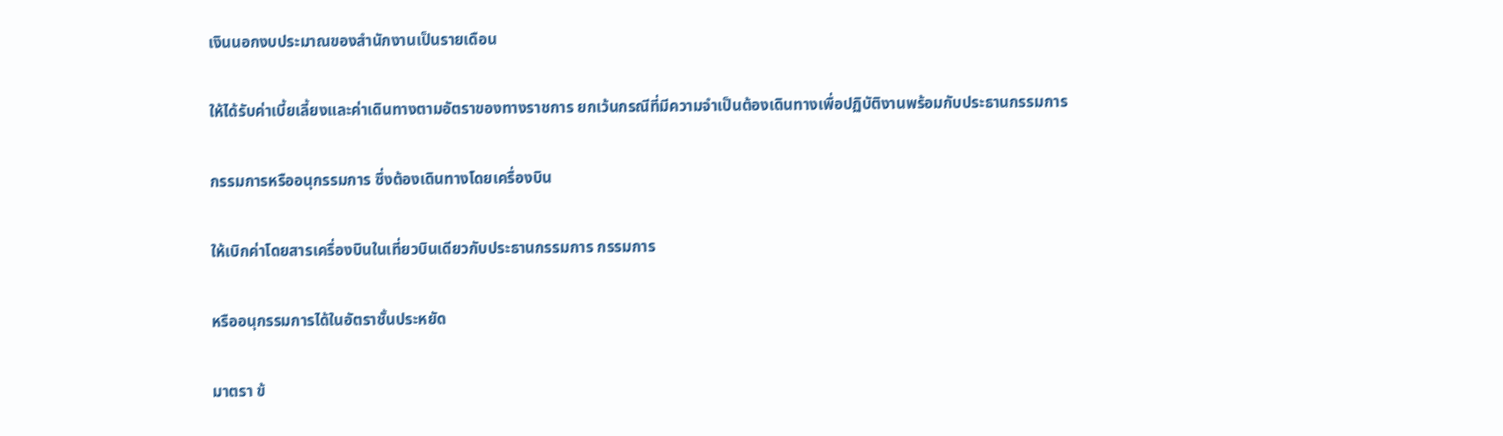เงินนอกงบประมาณของสำนักงานเป็นรายเดือน

ให้ได้รับค่าเบี้ยเลี้ยงและค่าเดินทางตามอัตราของทางราชการ ยกเว้นกรณีที่มีความจำเป็นต้องเดินทางเพื่อปฏิบัติงานพร้อมกับประธานกรรมการ

กรรมการหรืออนุกรรมการ ซึ่งต้องเดินทางโดยเครื่องบิน

ให้เบิกค่าโดยสารเครื่องบินในเที่ยวบินเดียวกับประธานกรรมการ กรรมการ

หรืออนุกรรมการได้ในอัตราชั้นประหยัด

มาตรา ข้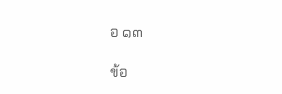อ ๑๓

ข้อ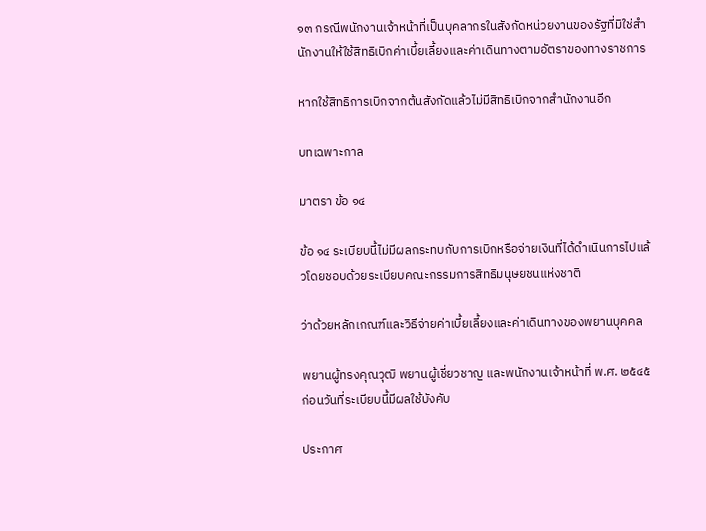๑๓ กรณีพนักงานเจ้าหน้าที่เป็นบุคลากรในสังกัดหน่วยงานของรัฐที่มิใช่สำนักงานให้ใช้สิทธิเบิกค่าเบี้ยเลี้ยงและค่าเดินทางตามอัตราของทางราชการ

หากใช้สิทธิการเบิกจากต้นสังกัดแล้วไม่มีสิทธิเบิกจากสำนักงานอีก

บทเฉพาะกาล

มาตรา ข้อ ๑๔

ข้อ ๑๔ ระเบียบนี้ไม่มีผลกระทบกับการเบิกหรือจ่ายเงินที่ได้ดำเนินการไปแล้วโดยชอบด้วยระเบียบคณะกรรมการสิทธิมนุษยชนแห่งชาติ

ว่าด้วยหลักเกณฑ์และวิธีจ่ายค่าเบี้ยเลี้ยงและค่าเดินทางของพยานบุคคล

พยานผู้ทรงคุณวุฒิ พยานผู้เชี่ยวชาญ และพนักงานเจ้าหน้าที่ พ.ศ. ๒๕๔๕ ก่อนวันที่ระเบียบนี้มีผลใช้บังคับ

ประกาศ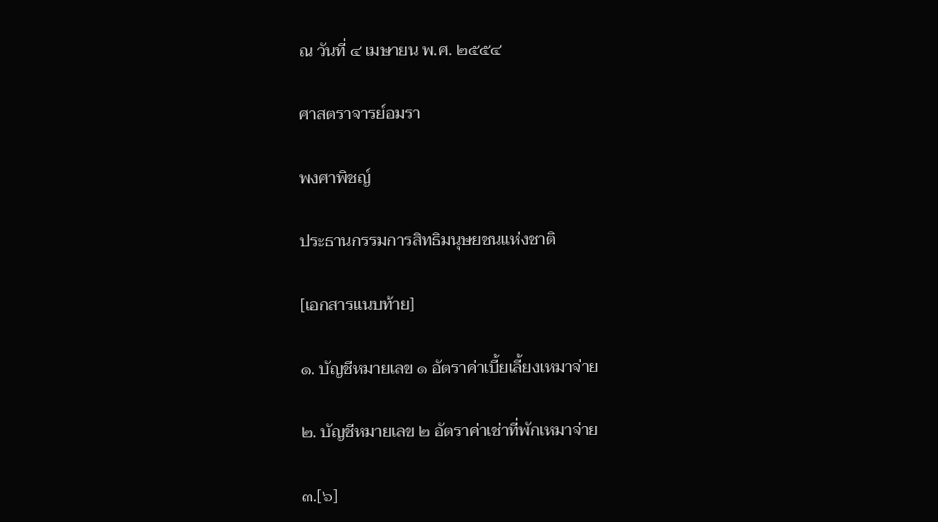ณ วันที่ ๔ เมษายน พ.ศ. ๒๕๕๔

ศาสตราจารย์อมรา

พงศาพิชญ์

ประธานกรรมการสิทธิมนุษยชนแห่งชาติ

[เอกสารแนบท้าย]

๑. บัญชีหมายเลข ๑ อัตราค่าเบี้ยเลี้ยงเหมาจ่าย

๒. บัญชีหมายเลข ๒ อัตราค่าเช่าที่พักเหมาจ่าย

๓.[๖]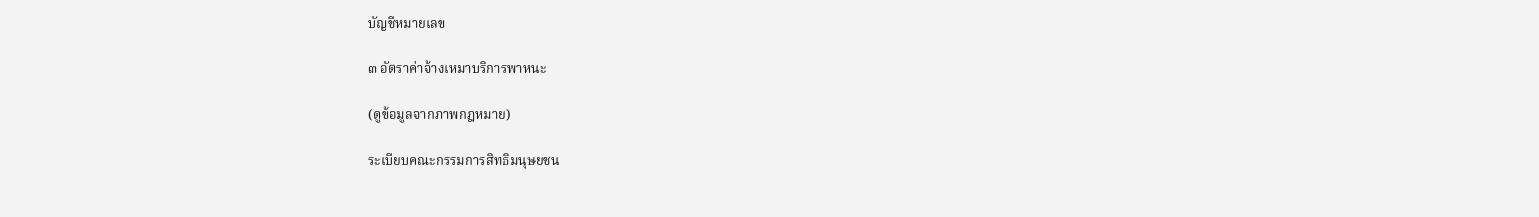บัญชีหมายเลข

๓ อัตราค่าจ้างเหมาบริการพาหนะ

(ดูข้อมูลจากภาพกฎหมาย)

ระเบียบคณะกรรมการสิทธิมนุษยชน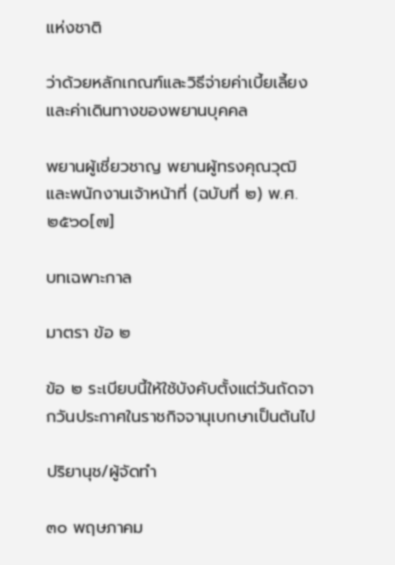แห่งชาติ

ว่าด้วยหลักเกณฑ์และวิธีจ่ายค่าเบี้ยเลี้ยงและค่าเดินทางของพยานบุคคล

พยานผู้เชี่ยวชาญ พยานผู้ทรงคุณวุฒิ และพนักงานเจ้าหน้าที่ (ฉบับที่ ๒) พ.ศ. ๒๕๖๐[๗]

บทเฉพาะกาล

มาตรา ข้อ ๒

ข้อ ๒ ระเบียบนี้ให้ใช้บังคับตั้งแต่วันถัดจากวันประกาศในราชกิจจานุเบกษาเป็นต้นไป

ปริยานุช/ผู้จัดทำ

๓๐ พฤษภาคม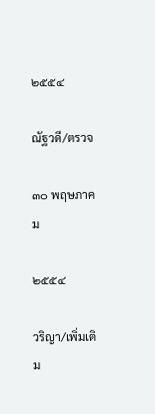๒๕๕๔

ณัฐวดี/ตรวจ

๓๐ พฤษภาคม

๒๕๕๔

วริญา/เพิ่มเติม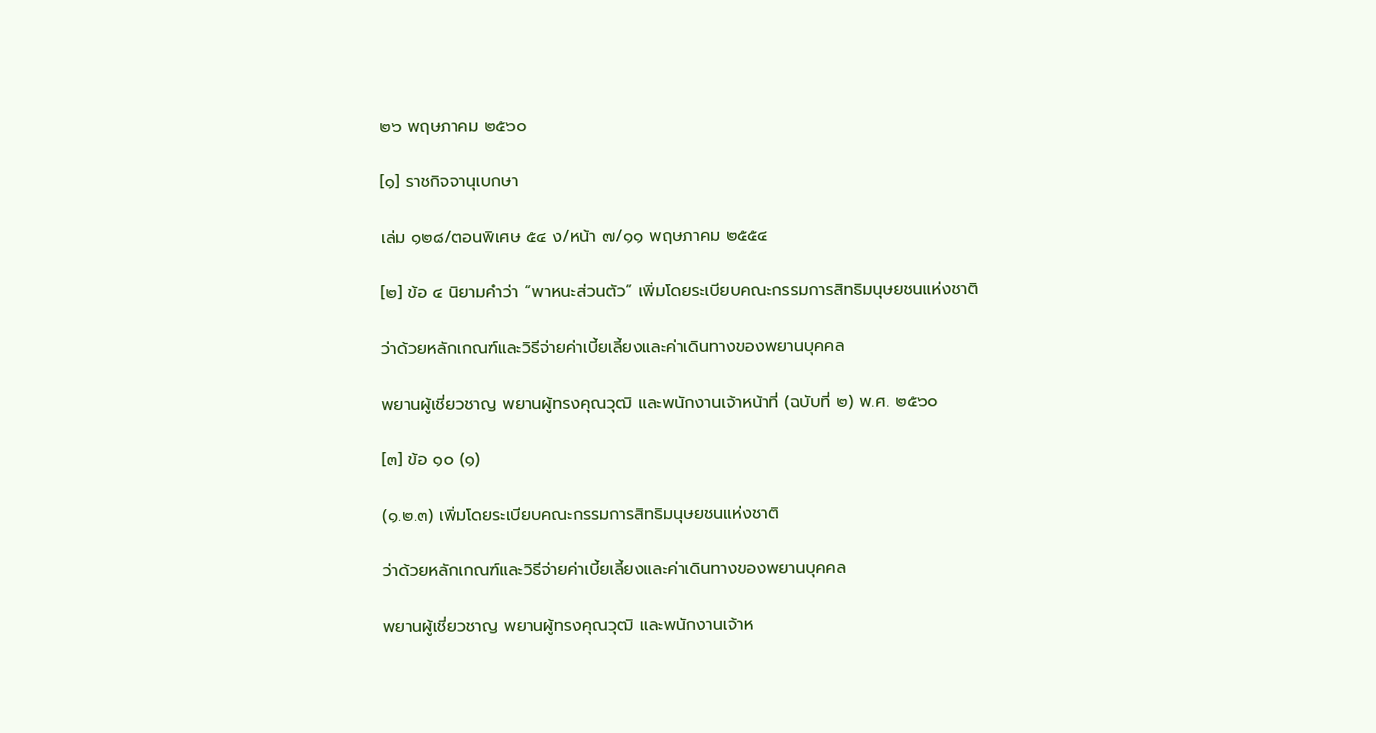๒๖ พฤษภาคม ๒๕๖๐

[๑] ราชกิจจานุเบกษา

เล่ม ๑๒๘/ตอนพิเศษ ๕๔ ง/หน้า ๗/๑๑ พฤษภาคม ๒๕๕๔

[๒] ข้อ ๔ นิยามคำว่า “พาหนะส่วนตัว” เพิ่มโดยระเบียบคณะกรรมการสิทธิมนุษยชนแห่งชาติ

ว่าด้วยหลักเกณฑ์และวิธีจ่ายค่าเบี้ยเลี้ยงและค่าเดินทางของพยานบุคคล

พยานผู้เชี่ยวชาญ พยานผู้ทรงคุณวุฒิ และพนักงานเจ้าหน้าที่ (ฉบับที่ ๒) พ.ศ. ๒๕๖๐

[๓] ข้อ ๑๐ (๑)

(๑.๒.๓) เพิ่มโดยระเบียบคณะกรรมการสิทธิมนุษยชนแห่งชาติ

ว่าด้วยหลักเกณฑ์และวิธีจ่ายค่าเบี้ยเลี้ยงและค่าเดินทางของพยานบุคคล

พยานผู้เชี่ยวชาญ พยานผู้ทรงคุณวุฒิ และพนักงานเจ้าห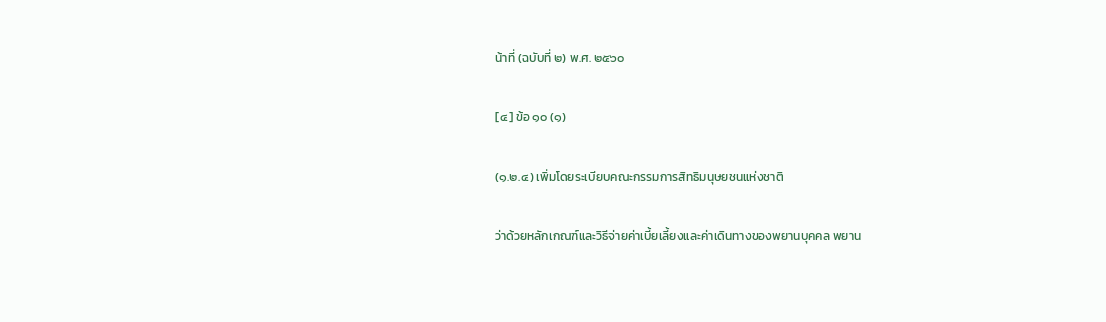น้าที่ (ฉบับที่ ๒) พ.ศ. ๒๕๖๐

[๔] ข้อ ๑๐ (๑)

(๑.๒.๔) เพิ่มโดยระเบียบคณะกรรมการสิทธิมนุษยชนแห่งชาติ

ว่าด้วยหลักเกณฑ์และวิธีจ่ายค่าเบี้ยเลี้ยงและค่าเดินทางของพยานบุคคล พยาน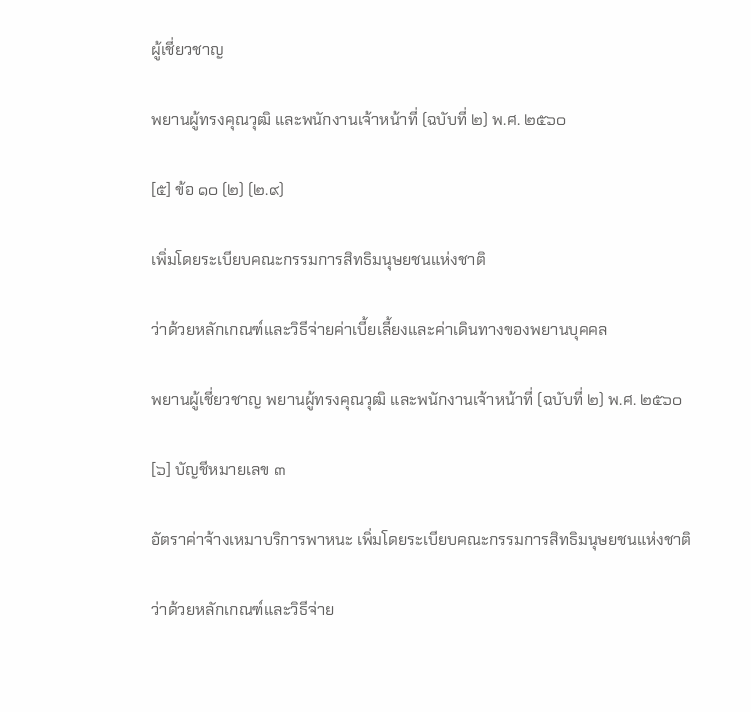ผู้เชี่ยวชาญ

พยานผู้ทรงคุณวุฒิ และพนักงานเจ้าหน้าที่ (ฉบับที่ ๒) พ.ศ. ๒๕๖๐

[๕] ข้อ ๑๐ (๒) (๒.๙)

เพิ่มโดยระเบียบคณะกรรมการสิทธิมนุษยชนแห่งชาติ

ว่าด้วยหลักเกณฑ์และวิธีจ่ายค่าเบี้ยเลี้ยงและค่าเดินทางของพยานบุคคล

พยานผู้เชี่ยวชาญ พยานผู้ทรงคุณวุฒิ และพนักงานเจ้าหน้าที่ (ฉบับที่ ๒) พ.ศ. ๒๕๖๐

[๖] บัญชีหมายเลข ๓

อัตราค่าจ้างเหมาบริการพาหนะ เพิ่มโดยระเบียบคณะกรรมการสิทธิมนุษยชนแห่งชาติ

ว่าด้วยหลักเกณฑ์และวิธีจ่าย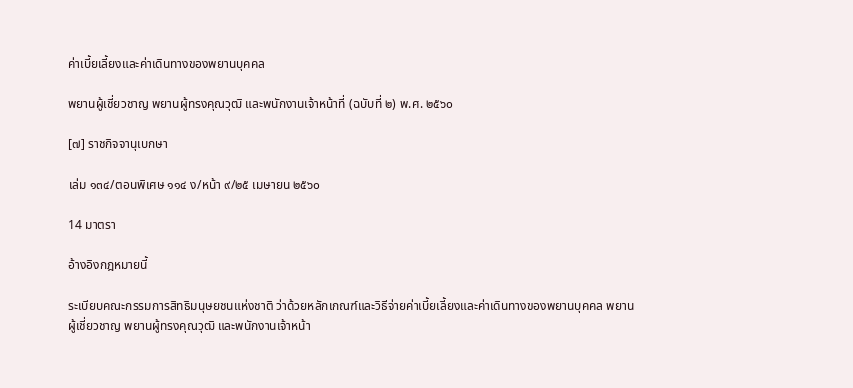ค่าเบี้ยเลี้ยงและค่าเดินทางของพยานบุคคล

พยานผู้เชี่ยวชาญ พยานผู้ทรงคุณวุฒิ และพนักงานเจ้าหน้าที่ (ฉบับที่ ๒) พ.ศ. ๒๕๖๐

[๗] ราชกิจจานุเบกษา

เล่ม ๑๓๔/ตอนพิเศษ ๑๑๔ ง/หน้า ๙/๒๕ เมษายน ๒๕๖๐

14 มาตรา

อ้างอิงกฎหมายนี้

ระเบียบคณะกรรมการสิทธิมนุษยชนแห่งชาติ ว่าด้วยหลักเกณฑ์และวิธีจ่ายค่าเบี้ยเลี้ยงและค่าเดินทางของพยานบุคคล พยานผู้เชี่ยวชาญ พยานผู้ทรงคุณวุฒิ และพนักงานเจ้าหน้า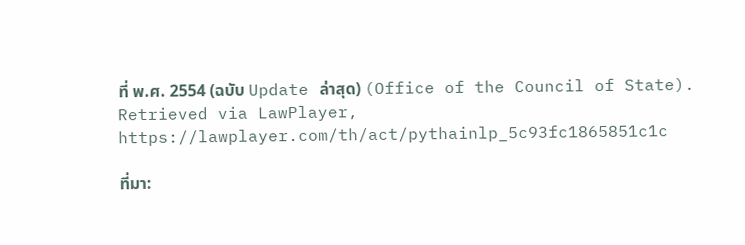ที่ พ.ศ. 2554 (ฉบับ Update ล่าสุด) (Office of the Council of State). Retrieved via LawPlayer, https://lawplayer.com/th/act/pythainlp_5c93fc1865851c1c

ที่มา: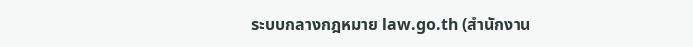ระบบกลางกฎหมาย law.go.th (สำนักงาน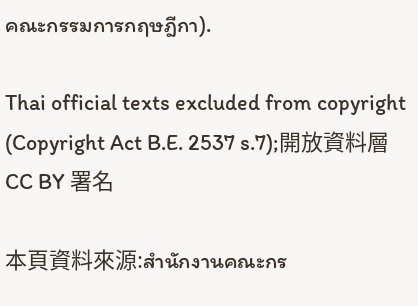คณะกรรมการกฤษฎีกา).

Thai official texts excluded from copyright (Copyright Act B.E. 2537 s.7);開放資料層 CC BY 署名

本頁資料來源:สำนักงานคณะกร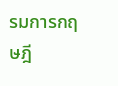รมการกฤษฎี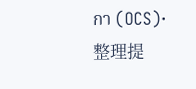กา (OCS)·整理提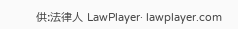供:法律人 LawPlayer· lawplayer.com